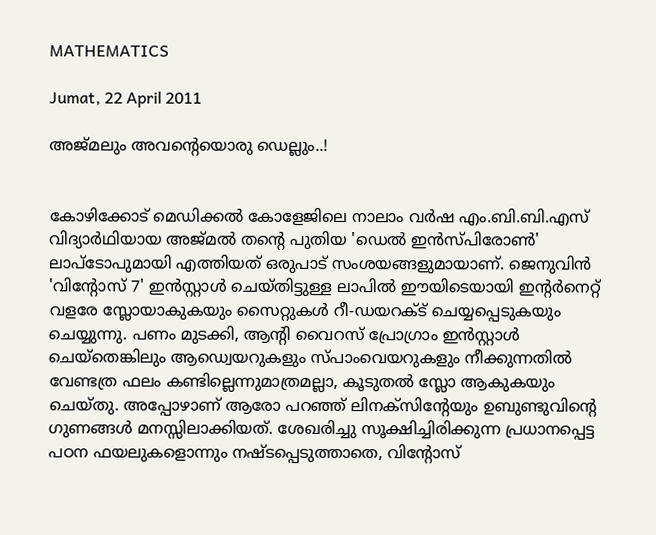MATHEMATICS

Jumat, 22 April 2011

അജ്മലും അവന്റെയൊരു ഡെല്ലും..!


കോഴിക്കോട് മെഡിക്കല്‍ കോളേജിലെ നാലാം വര്‍ഷ എം.ബി.ബി.എസ് വിദ്യാര്‍ഥിയായ അജ്മല്‍ തന്റെ പുതിയ 'ഡെല്‍ ഇന്‍സ്പിരോണ്‍' ലാപ്ടോപുമായി എത്തിയത് ഒരുപാട് സംശയങ്ങളുമായാണ്. ജെനുവിന്‍ 'വിന്റോസ് 7' ഇന്‍സ്റ്റാള്‍ ചെയ്തിട്ടുള്ള ലാപില്‍ ഈയിടെയായി ഇന്റര്‍നെറ്റ് വളരേ സ്ലോയാകുകയും സൈറ്റുകള്‍ റീ-ഡയറക്ട് ചെയ്യപ്പെടുകയും ചെയ്യുന്നു. പണം മുടക്കി, ആന്റി വൈറസ് പ്രോഗ്രാം ഇന്‍സ്റ്റാള്‍ ചെയ്തെങ്കിലും ആഡ്വെയറുകളും സ്പാംവെയറുകളും നീക്കുന്നതില്‍ വേണ്ടത്ര ഫലം കണ്ടില്ലെന്നുമാത്രമല്ലാ, കൂടുതല്‍ സ്ലോ ആകുകയും ചെയ്തു. അപ്പോഴാണ് ആരോ പറഞ്ഞ് ലിനക്സിന്റേയും ഉബുണ്ടുവിന്റെ ഗുണങ്ങള്‍ മനസ്സിലാക്കിയത്. ശേഖരിച്ചു സൂക്ഷിച്ചിരിക്കുന്ന പ്രധാനപ്പെട്ട പഠന ഫയലുകളൊന്നും നഷ്ടപ്പെടുത്താതെ, വിന്റോസ്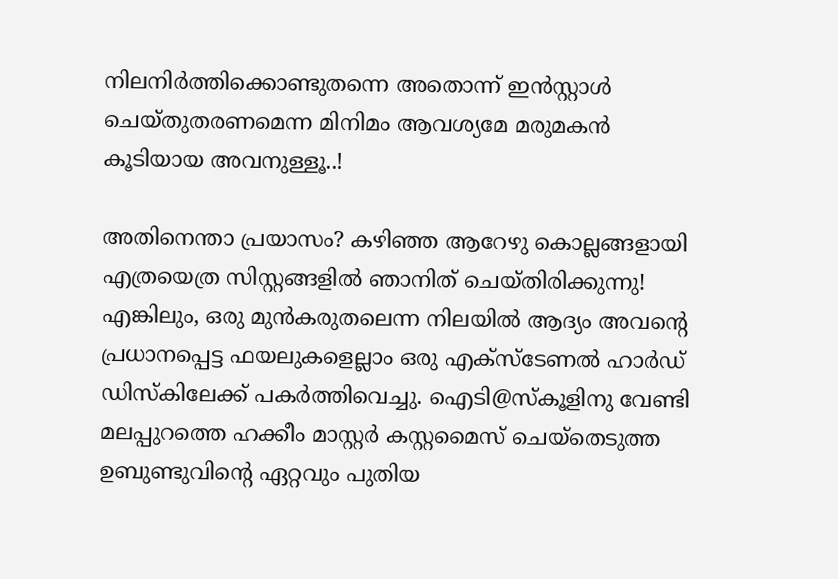നിലനിര്‍ത്തിക്കൊണ്ടുതന്നെ അതൊന്ന് ഇന്‍സ്റ്റാള്‍ ചെയ്തുതരണമെന്ന മിനിമം ആവശ്യമേ മരുമകന്‍ കൂടിയായ അവനുള്ളൂ..!

അതിനെന്താ പ്രയാസം? കഴിഞ്ഞ ആറേഴു കൊല്ലങ്ങളായി എത്രയെത്ര സിസ്റ്റങ്ങളില്‍ ഞാനിത് ചെയ്തിരിക്കുന്നു! എങ്കിലും, ഒരു മുന്‍കരുതലെന്ന നിലയില്‍ ആദ്യം അവന്റെ പ്രധാനപ്പെട്ട ഫയലുകളെല്ലാം ഒരു എക്സ്ടേണല്‍ ഹാര്‍ഡ് ഡിസ്കിലേക്ക് പകര്‍ത്തിവെച്ചു. ഐടി@സ്കൂളിനു വേണ്ടി മലപ്പുറത്തെ ഹക്കീം മാസ്റ്റര്‍ കസ്റ്റമൈസ് ചെയ്തെടുത്ത ഉബുണ്ടുവിന്റെ ഏറ്റവും പുതിയ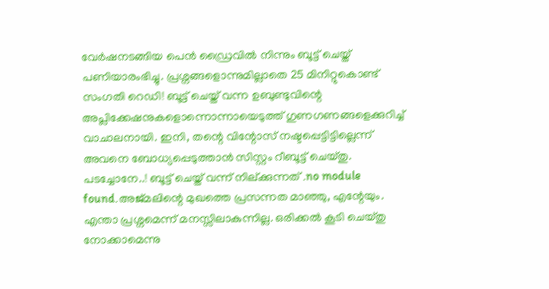വേര്‍ഷനടങ്ങിയ പെന്‍ ഡ്രൈവില്‍ നിന്നും ബൂട്ട് ചെയ്ത് പണിയാരംഭിച്ചു. പ്രശ്നങ്ങളൊന്നുമില്ലാതെ 25 മിനിറ്റുകൊണ്ട് സംഗതി റെഡി! ബൂട്ട് ചെയ്ത് വന്ന ഉബുണ്ടുവിന്റെ അപ്ലിക്കേഷനുകളൊന്നൊന്നായെടുത്ത് ഗുണഗണങ്ങളെക്കുറിച്ച് വാചാലനായി. ഇനി, തന്റെ വിന്റോസ് നഷ്ടപ്പെട്ടിട്ടില്ലെന്ന് അവനെ ബോധ്യപ്പെടുത്താന്‍ സിസ്റ്റം റീബൂട്ട് ചെയ്തു. പടച്ചോനേ..! ബൂട്ട് ചെയ്ത് വന്ന് നില്ക്കുന്നത് .no module found.അജ്മലിന്റെ മുഖത്തെ പ്രസന്നത മാഞ്ഞു, എന്റേയും. എന്താ പ്രശ്നമെന്ന് മനസ്സിലാകുന്നില്ല. ഒരിക്കല്‍ കൂടി ചെയ്തു നോക്കാമെന്നു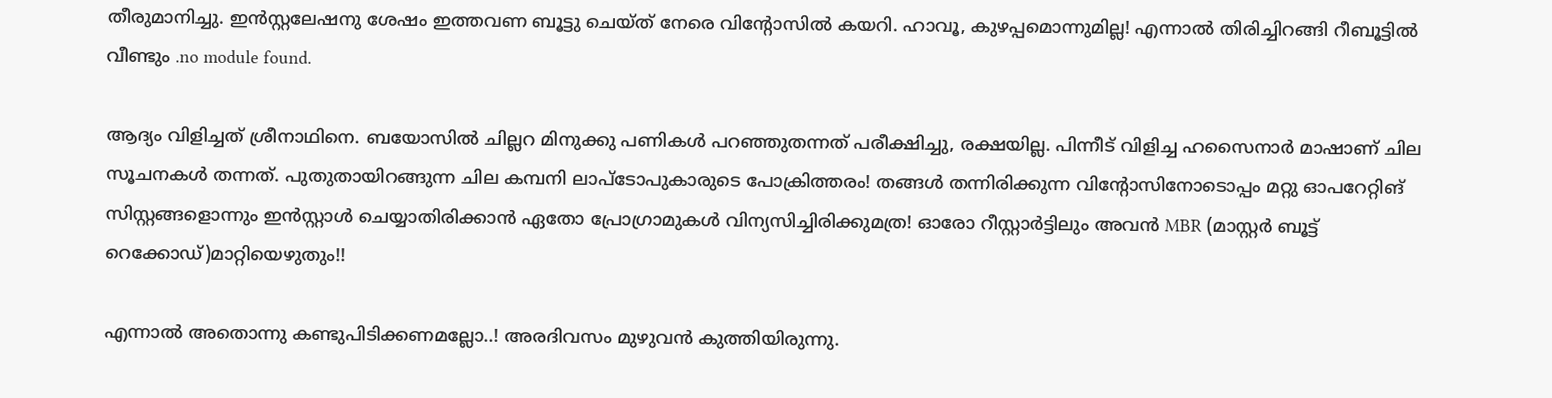തീരുമാനിച്ചു. ഇന്‍സ്റ്റലേഷനു ശേഷം ഇത്തവണ ബൂട്ടു ചെയ്ത് നേരെ വിന്റോസില്‍ കയറി. ഹാവൂ, കുഴപ്പമൊന്നുമില്ല! എന്നാല്‍ തിരിച്ചിറങ്ങി റീബൂട്ടില്‍ വീണ്ടും .no module found.

ആദ്യം വിളിച്ചത് ശ്രീനാഥിനെ. ബയോസില്‍ ചില്ലറ മിനുക്കു പണികള്‍ പറഞ്ഞുതന്നത് പരീക്ഷിച്ചു, രക്ഷയില്ല. പിന്നീട് വിളിച്ച ഹസൈനാര്‍ മാഷാണ് ചില സൂചനകള്‍ തന്നത്. പുതുതായിറങ്ങുന്ന ചില കമ്പനി ലാപ്ടോപുകാരുടെ പോക്രിത്തരം! തങ്ങള്‍ തന്നിരിക്കുന്ന വിന്റോസിനോടൊപ്പം മറ്റു ഓപറേറ്റിങ് സിസ്റ്റങ്ങളൊന്നും ഇന്‍സ്റ്റാള്‍ ചെയ്യാതിരിക്കാന്‍ ഏതോ പ്രോഗ്രാമുകള്‍ വിന്യസിച്ചിരിക്കുമത്ര! ഓരോ റീസ്റ്റാര്‍ട്ടിലും അവന്‍ MBR (മാസ്റ്റര്‍ ബൂട്ട് റെക്കോഡ്)മാറ്റിയെഴുതും!!

എന്നാല്‍ അതൊന്നു കണ്ടുപിടിക്കണമല്ലോ..! അരദിവസം മുഴുവന്‍ കുത്തിയിരുന്നു.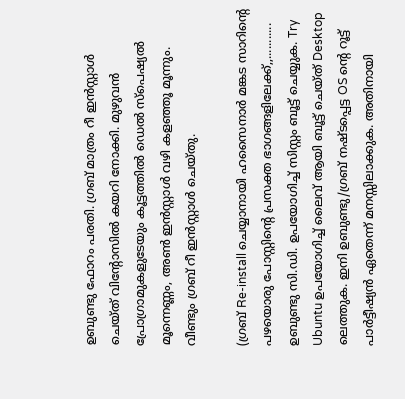ഉബുണ്ടു ഫോറം പരതി. ഗ്രബ് മാത്രം റീ ഇന്‍സ്റ്റാള്‍ ചെയ്ത് വിന്റോസില്‍ കയറി നോക്കി. മുഴുവന്‍ പ്രോഗ്രാമുകളുടേയും കൂട്ടത്തില്‍ ഡെല്‍ സ്പെഷ്യല്‍ മൂന്നെണ്ണം, അണ്‍ ഇന്‍സ്റ്റാള്‍ വഴി കളഞ്ഞൂ മൂന്നും. വീണ്ടും ഗ്രബ് റീ ഇന്‍സ്റ്റാള്‍ ചെയ്തു.

(ഗ്രബ് Re-install ചെയ്യാനായി ഹസൈനാര്‍ മങ്കട സാറിന്റെ പഴയൊരു പോസ്റ്റിന്റെ പ്രസക്ത ഭാഗങ്ങളിലേക്ക്,,...........
ഉബുണ്ടു സി.ഡി. ഉപയോഗിച്ച് സിസ്റ്റം ബൂട്ട് ചെയ്യുക. Try Ubuntu ഉപയോഗിച്ച് ലൈവ് ആയി ബൂട്ട് ചെയ്ത് Desktop ലെത്തുക. ഇനി ഉബുണ്ടു/ഗ്രബ് നഷ്ടപ്പെട്ട OS ന്റെ റൂട്ട് പാര്‍ട്ടീഷ്യന്‍ ഏതെന്ന് മനസ്സിലാക്കുക. അതിനായി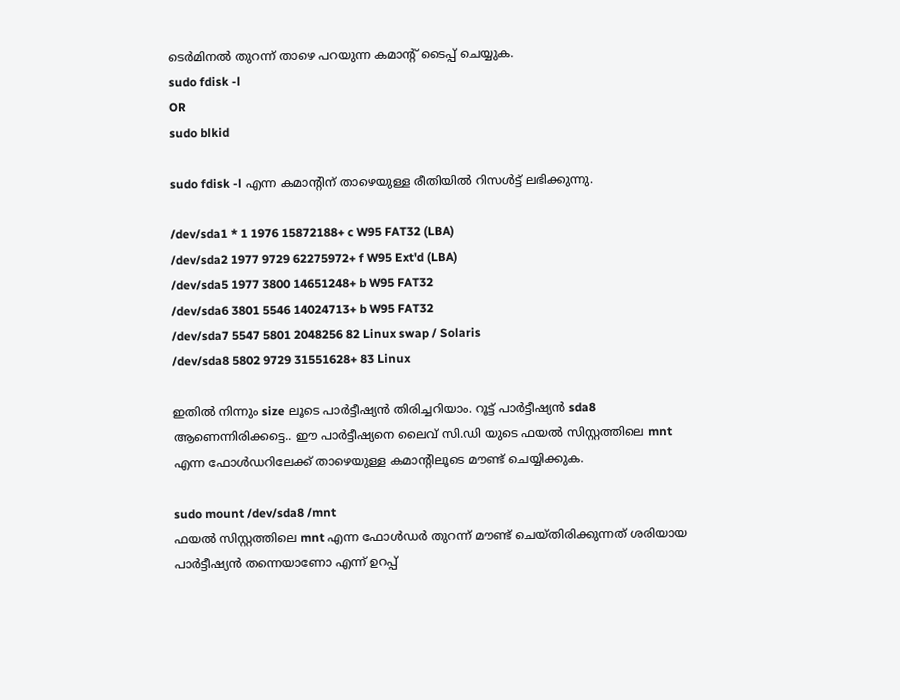ടെര്‍മിനല്‍ തുറന്ന് താഴെ പറയുന്ന കമാന്റ് ടൈപ്പ് ചെയ്യുക.
sudo fdisk -l
OR
sudo blkid

sudo fdisk -l എന്ന കമാന്റിന് താഴെയുള്ള രീതിയില്‍ റിസള്‍ട്ട് ലഭിക്കുന്നു.

/dev/sda1 * 1 1976 15872188+ c W95 FAT32 (LBA)
/dev/sda2 1977 9729 62275972+ f W95 Ext'd (LBA)
/dev/sda5 1977 3800 14651248+ b W95 FAT32
/dev/sda6 3801 5546 14024713+ b W95 FAT32
/dev/sda7 5547 5801 2048256 82 Linux swap / Solaris
/dev/sda8 5802 9729 31551628+ 83 Linux

ഇതില്‍ നിന്നും size ലൂടെ പാര്‍ട്ടീഷ്യന്‍ തിരിച്ചറിയാം. റൂട്ട് പാര്‍ട്ടീഷ്യന്‍ sda8 ആണെന്നിരിക്കട്ടെ.. ഈ പാര്‍ട്ടീഷ്യനെ ലൈവ് സി.ഡി യുടെ ഫയല്‍ സിസ്റ്റത്തിലെ mnt എന്ന ഫോള്‍ഡറിലേക്ക് താഴെയുള്ള കമാന്റിലൂടെ മൗണ്ട് ചെയ്യിക്കുക.

sudo mount /dev/sda8 /mnt
ഫയല്‍ സിസ്റ്റത്തിലെ mnt എന്ന ഫോള്‍ഡര്‍ തുറന്ന് മൗണ്ട് ചെയ്തിരിക്കുന്നത് ശരിയായ പാര്‍ട്ടീഷ്യന്‍ തന്നെയാണോ എന്ന് ഉറപ്പ്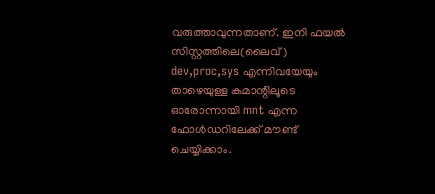വരുത്താവുന്നതാണ്. ഇനി ഫയല്‍ സിസ്റ്റത്തിലെ(ലൈവ്) dev,proc,sys എന്നിവയേയും താഴെയുള്ള കമാന്റിലൂടെ ഓരോന്നായി mnt എന്ന ഫോള്‍ഡറിലേക്ക് മൗണ്ട് ചെയ്യിക്കാം.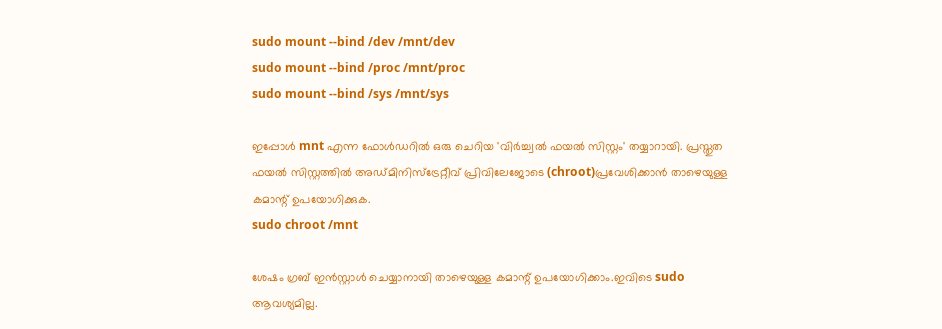sudo mount --bind /dev /mnt/dev
sudo mount --bind /proc /mnt/proc
sudo mount --bind /sys /mnt/sys

ഇപ്പോള്‍ mnt എന്ന ഫോള്‍ഡറില്‍ ഒരു ചെറിയ 'വിര്‍ച്ച്വല്‍ ഫയല്‍ സിസ്റ്റം' തയ്യാറായി. പ്രസ്തുത ഫയല്‍ സിസ്റ്റത്തില്‍ അഡ്മിനിസ്ട്രേറ്റീവ് പ്രിവിലേജോടെ (chroot)പ്രവേശിക്കാന്‍ താഴെയുള്ള കമാന്റ് ഉപയോഗിക്കുക.
sudo chroot /mnt

ശേഷം ഗ്രബ് ഇന്‍സ്റ്റാള്‍ ചെയ്യാനായി താഴെയുള്ള കമാന്റ് ഉപയോഗിക്കാം.ഇവിടെ sudo ആവശ്യമില്ല.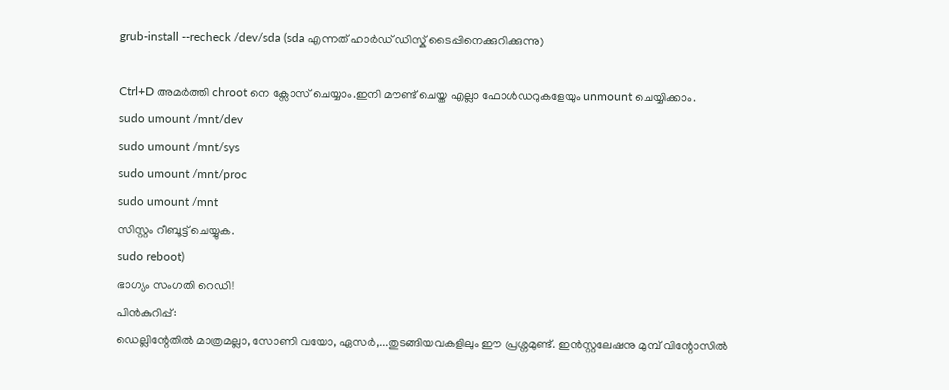grub-install --recheck /dev/sda (sda എന്നത് ഹാര്‍ഡ് ഡിസ്ക് ടൈപ്പിനെക്കുറിക്കുന്നു)

Ctrl+D അമര്‍ത്തി chroot നെ ക്സോസ് ചെയ്യാം.ഇനി മൗണ്ട് ചെയ്ത എല്ലാ ഫോള്‍ഡറുകളേയും unmount ചെയ്യിക്കാം.
sudo umount /mnt/dev
sudo umount /mnt/sys
sudo umount /mnt/proc
sudo umount /mnt
സിസ്റ്റം റീബൂട്ട് ചെയ്യുക.
sudo reboot)
ഭാഗ്യം സംഗതി റെഡി!
പിന്‍കുറിപ്പ്:
ഡെല്ലിന്റേതില്‍ മാത്രമല്ലാ, സോണി വയോ, ഏസര്‍,...തുടങ്ങിയവകളിലും ഈ പ്രശ്നമുണ്ട്. ഇന്‍സ്റ്റലേഷനു മുമ്പ് വിന്റോസില്‍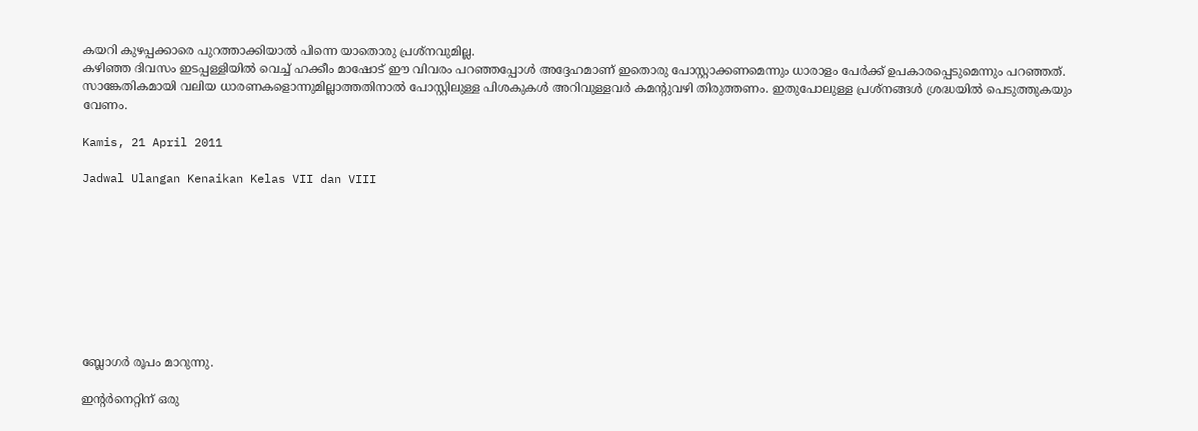കയറി കുഴപ്പക്കാരെ പുറത്താക്കിയാല്‍ പിന്നെ യാതൊരു പ്രശ്നവുമില്ല.
കഴിഞ്ഞ ദിവസം ഇടപ്പള്ളിയില്‍ വെച്ച് ഹക്കീം മാഷോട് ഈ വിവരം പറഞ്ഞപ്പോള്‍ അദ്ദേഹമാണ് ഇതൊരു പോസ്റ്റാക്കണമെന്നും ധാരാളം പേര്‍ക്ക് ഉപകാരപ്പെടുമെന്നും പറഞ്ഞത്. സാങ്കേതികമായി വലിയ ധാരണകളൊന്നുമില്ലാത്തതിനാല്‍ പോസ്റ്റിലുള്ള പിശകുകള്‍ അറിവുള്ളവര്‍ കമന്റുവഴി തിരുത്തണം. ഇതുപോലുള്ള പ്രശ്നങ്ങള്‍ ശ്രദ്ധയില്‍ പെടുത്തുകയും വേണം.

Kamis, 21 April 2011

Jadwal Ulangan Kenaikan Kelas VII dan VIII









ബ്ലോഗര്‍ രൂപം മാറുന്നു.

ഇന്റര്‍നെറ്റിന് ഒരു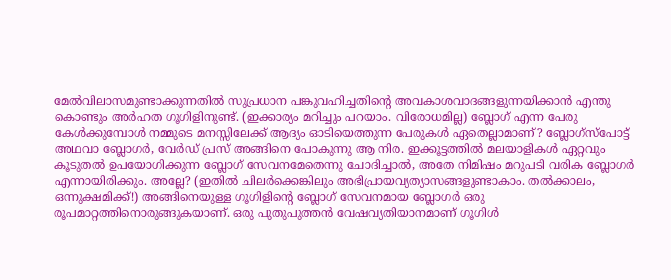മേല്‍വിലാസമുണ്ടാക്കുന്നതില്‍ സുപ്രധാന പങ്കുവഹിച്ചതിന്റെ അവകാശവാദങ്ങളുന്നയിക്കാന്‍ എന്തു കൊണ്ടും അര്‍ഹത ഗൂഗിളിനുണ്ട്. (ഇക്കാര്യം മറിച്ചും പറയാം. വിരോധമില്ല) ബ്ലോഗ് എന്ന പേരു കേള്‍ക്കുമ്പോള്‍ നമ്മുടെ മനസ്സിലേക്ക് ആദ്യം ഓടിയെത്തുന്ന പേരുകള്‍ ഏതെല്ലാമാണ്? ബ്ലോഗ്സ്പോട്ട് അഥവാ ബ്ലോഗര്‍, വേര്‍ഡ് പ്രസ് അങ്ങിനെ പോകുന്നു ആ നിര. ഇക്കൂട്ടത്തില്‍ മലയാളികള്‍ ഏറ്റവും കൂടുതല്‍ ഉപയോഗിക്കുന്ന ബ്ലോഗ് സേവനമേതെന്നു ചോദിച്ചാല്‍, അതേ നിമിഷം മറുപടി വരിക ബ്ലോഗര്‍ എന്നായിരിക്കും. അല്ലേ? (ഇതില്‍ ചിലര്‍ക്കെങ്കിലും അഭിപ്രായവ്യത്യാസങ്ങളുണ്ടാകാം. തല്‍ക്കാലം, ഒന്നുക്ഷമിക്ക്!) അങ്ങിനെയുള്ള ഗൂഗിളിന്റെ ബ്ലോഗ് സേവനമായ ബ്ലോഗര്‍ ഒരു രൂപമാറ്റത്തിനൊരുങ്ങുകയാണ്. ഒരു പുതുപുത്തന്‍ വേഷവ്യതിയാനമാണ് ഗൂഗിള്‍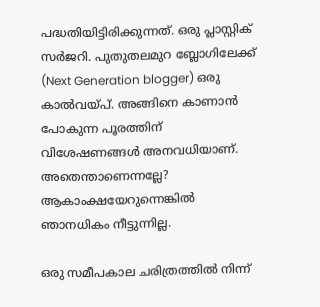പദ്ധതിയിട്ടിരിക്കുന്നത്. ഒരു പ്ലാസ്റ്റിക് സര്‍ജറി. പുതുതലമുറ ബ്ലോഗിലേക്ക് (Next Generation blogger) ഒരു കാല്‍വയ്പ്. അങ്ങിനെ കാണാന്‍ പോകുന്ന പൂരത്തിന് വിശേഷണങ്ങള്‍ അനവധിയാണ്. അതെന്താണെന്നല്ലേ? ആകാംക്ഷയേറുന്നെങ്കില്‍ ഞാനധികം നീട്ടുന്നില്ല.

ഒരു സമീപകാല ചരിത്രത്തില്‍ നിന്ന്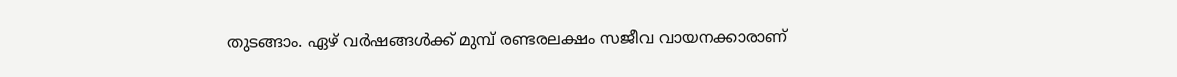തുടങ്ങാം. ഏഴ് വര്‍ഷങ്ങള്‍ക്ക് മുമ്പ് രണ്ടരലക്ഷം സജീവ വായനക്കാരാണ്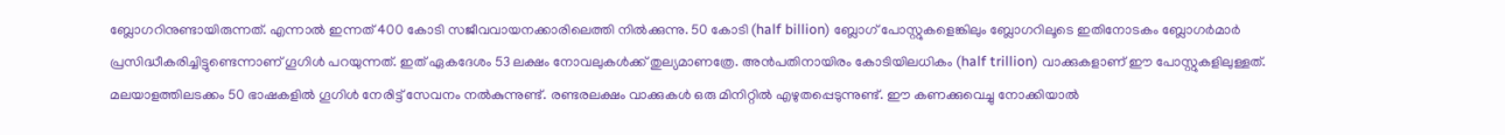ബ്ലോഗറിനുണ്ടായിരുന്നത്. എന്നാല്‍ ഇന്നത് 400 കോടി സജീവവായനക്കാരിലെത്തി നില്‍ക്കുന്നു. 50 കോടി (half billion) ബ്ലോഗ് പോസ്റ്റുകളെങ്കിലും ബ്ലോഗറിലൂടെ ഇതിനോടകം ബ്ലോഗര്‍മാര്‍ പ്രസിദ്ധീകരിച്ചിട്ടുണ്ടെന്നാണ് ഗൂഗിള്‍ പറയുന്നത്. ഇത് ഏകദേശം 53 ലക്ഷം നോവലുകള്‍ക്ക് തുല്യമാണത്രേ. അന്‍പതിനായിരം കോടിയിലധികം (half trillion) വാക്കുകളാണ് ഈ പോസ്റ്റുകളിലുള്ളത്. മലയാളത്തിലടക്കം 50 ഭാഷകളില്‍ ഗൂഗിള്‍ നേരിട്ട് സേവനം നല്‍കുന്നുണ്ട്. രണ്ടരലക്ഷം വാക്കുകള്‍ ഒരു മിനിറ്റില്‍ എഴുതപ്പെടുന്നുണ്ട്. ഈ കണക്കുവെച്ചു നോക്കിയാല്‍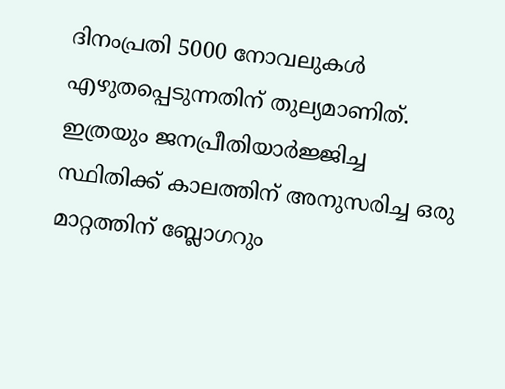ദിനംപ്രതി 5000 നോവലുകള്‍ എഴുതപ്പെടുന്നതിന് തുല്യമാണിത്. ഇത്രയും ജനപ്രീതിയാര്‍ജ്ജിച്ച സ്ഥിതിക്ക് കാലത്തിന് അനുസരിച്ച ഒരു മാറ്റത്തിന് ബ്ലോഗറും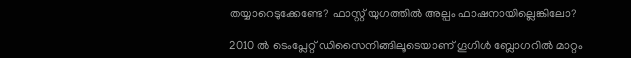തയ്യാറെടുക്കേണ്ടേ? ഫാസ്റ്റ് യുഗത്തില്‍ അല്പം ഫാഷനായില്ലെങ്കിലോ?

2010 ല്‍ ടെംപ്ലേറ്റ് ഡിസൈനിങ്ങിലൂടെയാണ് ഗൂഗിള്‍ ബ്ലോഗറില്‍ മാറ്റം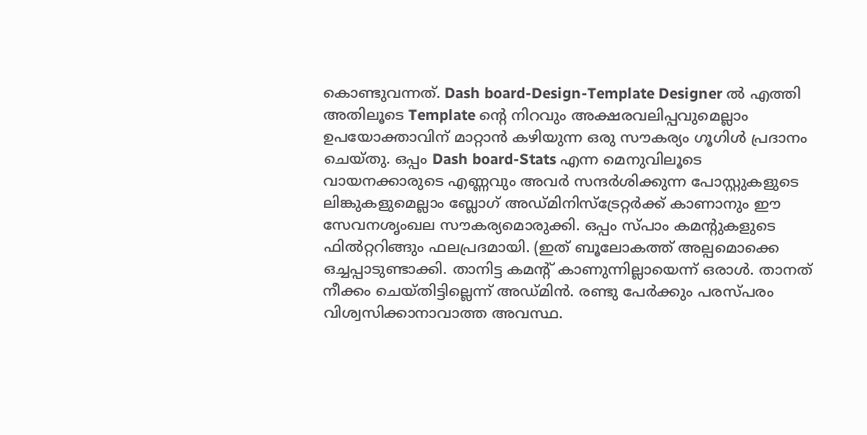കൊണ്ടുവന്നത്. Dash board-Design-Template Designer ല്‍ എത്തി അതിലൂടെ Template ന്റെ നിറവും അക്ഷരവലിപ്പവുമെല്ലാം ഉപയോക്താവിന് മാറ്റാന്‍ കഴിയുന്ന ഒരു സൗകര്യം ഗൂഗിള്‍ പ്രദാനം ചെയ്തു. ഒപ്പം Dash board-Stats എന്ന മെനുവിലൂടെ വായനക്കാരുടെ എണ്ണവും അവര്‍ സന്ദര്‍ശിക്കുന്ന പോസ്റ്റുകളുടെ ലിങ്കുകളുമെല്ലാം ബ്ലോഗ് അഡ്മിനിസ്ട്രേറ്റര്‍ക്ക് കാണാനും ഈ സേവനശൃംഖല സൗകര്യമൊരുക്കി. ഒപ്പം സ്പാം കമന്റുകളുടെ ഫില്‍റ്ററിങ്ങും ഫലപ്രദമായി. (ഇത് ബൂലോകത്ത് അല്പമൊക്കെ ഒച്ചപ്പാടുണ്ടാക്കി. താനിട്ട കമന്റ് കാണുന്നില്ലായെന്ന് ഒരാള്‍. താനത് നീക്കം ചെയ്തിട്ടില്ലെന്ന് അഡ്മിന്‍. രണ്ടു പേര്‍ക്കും പരസ്പരം വിശ്വസിക്കാനാവാത്ത അവസ്ഥ.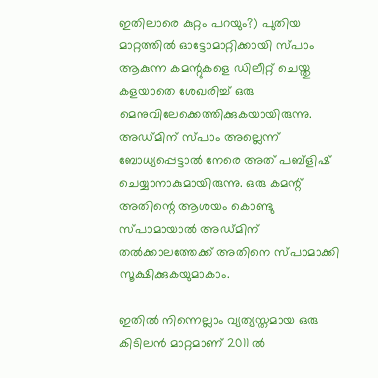ഇതിലാരെ കുറ്റം പറയും?) പുതിയ മാറ്റത്തില്‍ ഓട്ടോമാറ്റിക്കായി സ്പാം ആകുന്ന കമന്റുകളെ ഡിലീറ്റ് ചെയ്തു കളയാതെ ശേഖരിച്ച് ഒരു മെനുവിലേക്കെത്തിക്കുകയായിരുന്നു. അഡ്മിന് സ്പാം അല്ലെന്ന് ബോധ്യപ്പെട്ടാല്‍ നേരെ അത് പബ്ളിഷ് ചെയ്യാനാകുമായിരുന്നു. ഒരു കമന്റ് അതിന്റെ ആശയം കൊണ്ടു സ്പാമായാല്‍ അഡ്മിന് തല്‍ക്കാലത്തേക്ക് അതിനെ സ്പാമാക്കി സൂക്ഷിക്കുകയുമാകാം.

ഇതില്‍ നിന്നെല്ലാം വ്യത്യസ്തമായ ഒരു കിടിലന്‍ മാറ്റമാണ് 2011 ല്‍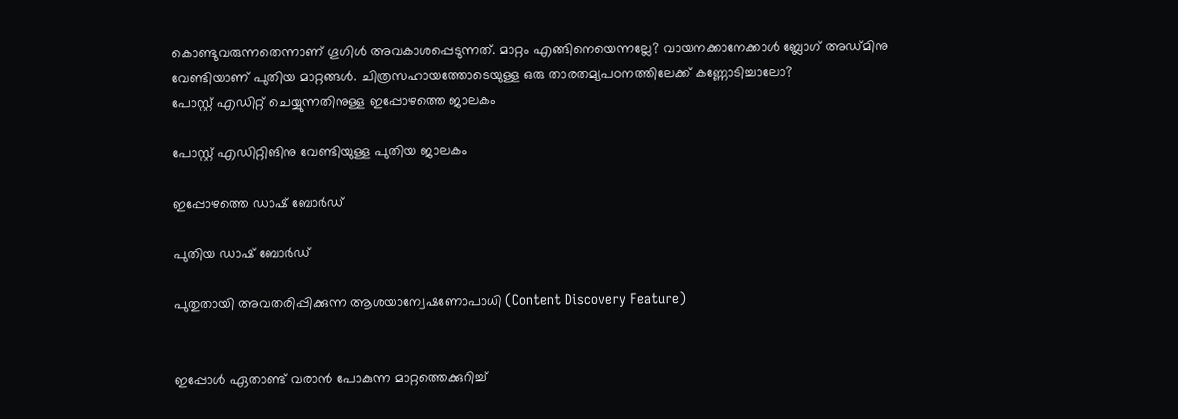കൊണ്ടുവരുന്നതെന്നാണ് ഗൂഗിള്‍ അവകാശപ്പെടുന്നത്. മാറ്റം എങ്ങിനെയെന്നല്ലേ? വായനക്കാനേക്കാള്‍ ബ്ലോഗ് അഡ്മിനു വേണ്ടിയാണ് പുതിയ മാറ്റങ്ങള്‍. ചിത്രസഹായത്തോടെയുള്ള ഒരു താരതമ്യപഠനത്തിലേക്ക് കണ്ണോടിച്ചാലോ?
പോസ്റ്റ് എഡിറ്റ് ചെയ്യുന്നതിനുള്ള ഇപ്പോഴത്തെ ജാലകം

പോസ്റ്റ് എഡിറ്റിങിനു വേണ്ടിയുള്ള പുതിയ ജാലകം

ഇപ്പോഴത്തെ ഡാഷ് ബോര്‍ഡ്

പുതിയ ഡാഷ് ബോര്‍ഡ്

പുതുതായി അവതരിപ്പിക്കുന്ന ആശയാന്വേഷണോപാധി (Content Discovery Feature)


ഇപ്പോള്‍ ഏതാണ്ട് വരാന്‍ പോകുന്ന മാറ്റത്തെക്കുറിച്ച്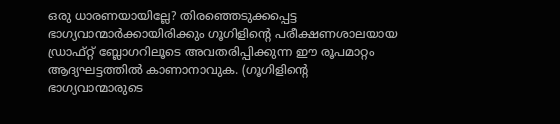ഒരു ധാരണയായില്ലേ? തിരഞ്ഞെടുക്കപ്പെട്ട ഭാഗ്യവാന്മാര്‍ക്കായിരിക്കും ഗൂഗിളിന്റെ പരീക്ഷണശാലയായ ഡ്രാഫ്റ്റ് ബ്ലോഗറിലൂടെ അവതരിപ്പിക്കുന്ന ഈ രൂപമാറ്റം ആദ്യഘട്ടത്തില്‍ കാണാനാവുക. (ഗൂഗിളിന്റെ ഭാഗ്യവാന്മാരുടെ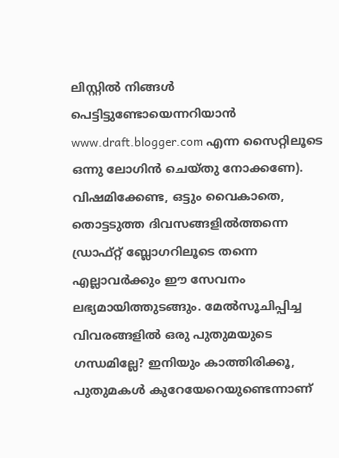ലിസ്റ്റില്‍ നിങ്ങള്‍ പെട്ടിട്ടുണ്ടോയെന്നറിയാന്‍ www.draft.blogger.com എന്ന സൈറ്റിലൂടെ ഒന്നു ലോഗിന്‍ ചെയ്തു നോക്കണേ). വിഷമിക്കേണ്ട, ഒട്ടും വൈകാതെ, തൊട്ടടുത്ത ദിവസങ്ങളില്‍ത്തന്നെ ഡ്രാഫ്റ്റ് ബ്ലോഗറിലൂടെ തന്നെ എല്ലാവര്‍ക്കും ഈ സേവനം ലഭ്യമായിത്തുടങ്ങും. മേല്‍സൂചിപ്പിച്ച വിവരങ്ങളില്‍ ഒരു പുതുമയുടെ ഗന്ധമില്ലേ? ഇനിയും കാത്തിരിക്കൂ, പുതുമകള്‍ കുറേയേറെയുണ്ടെന്നാണ്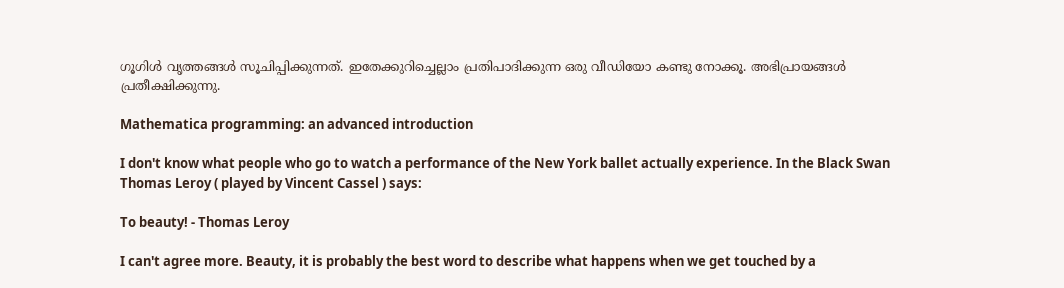ഗൂഗിള്‍ വൃത്തങ്ങള്‍ സൂചിപ്പിക്കുന്നത്. ഇതേക്കുറിച്ചെല്ലാം പ്രതിപാദിക്കുന്ന ഒരു വീഡിയോ കണ്ടു നോക്കൂ. അഭിപ്രായങ്ങള്‍ പ്രതീക്ഷിക്കുന്നു.

Mathematica programming: an advanced introduction

I don't know what people who go to watch a performance of the New York ballet actually experience. In the Black Swan Thomas Leroy ( played by Vincent Cassel ) says:

To beauty! - Thomas Leroy

I can't agree more. Beauty, it is probably the best word to describe what happens when we get touched by a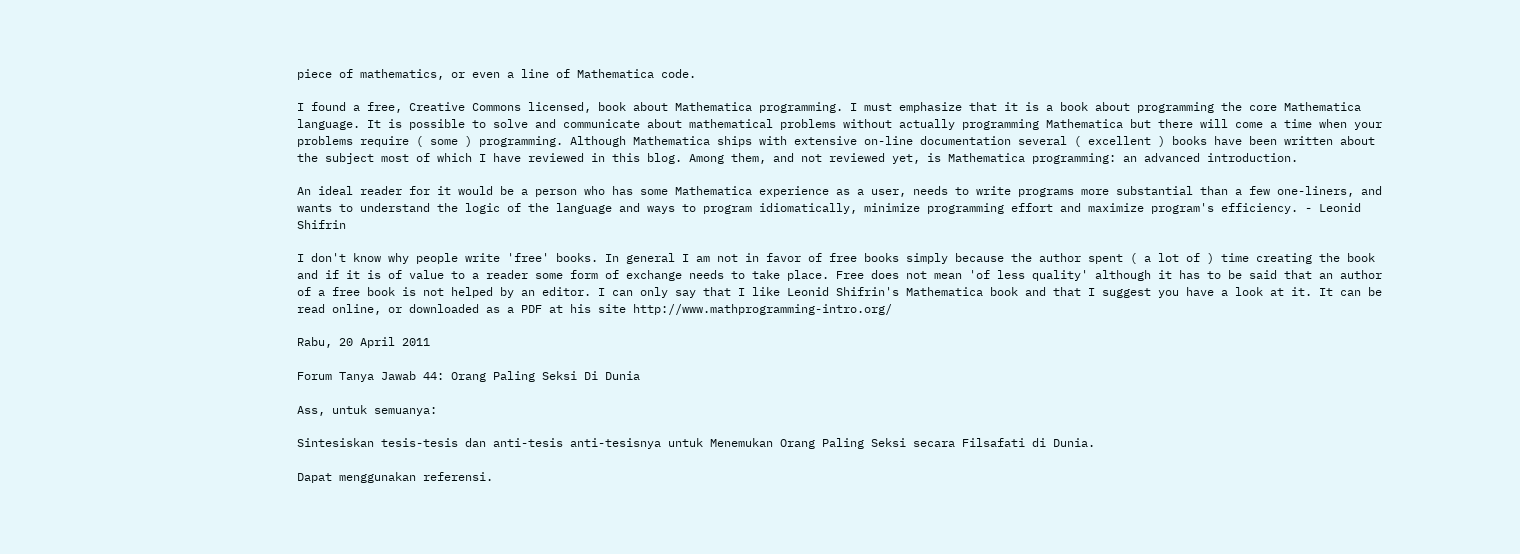piece of mathematics, or even a line of Mathematica code.

I found a free, Creative Commons licensed, book about Mathematica programming. I must emphasize that it is a book about programming the core Mathematica language. It is possible to solve and communicate about mathematical problems without actually programming Mathematica but there will come a time when your problems require ( some ) programming. Although Mathematica ships with extensive on-line documentation several ( excellent ) books have been written about the subject most of which I have reviewed in this blog. Among them, and not reviewed yet, is Mathematica programming: an advanced introduction.

An ideal reader for it would be a person who has some Mathematica experience as a user, needs to write programs more substantial than a few one-liners, and wants to understand the logic of the language and ways to program idiomatically, minimize programming effort and maximize program's efficiency. - Leonid Shifrin

I don't know why people write 'free' books. In general I am not in favor of free books simply because the author spent ( a lot of ) time creating the book and if it is of value to a reader some form of exchange needs to take place. Free does not mean 'of less quality' although it has to be said that an author of a free book is not helped by an editor. I can only say that I like Leonid Shifrin's Mathematica book and that I suggest you have a look at it. It can be read online, or downloaded as a PDF at his site http://www.mathprogramming-intro.org/

Rabu, 20 April 2011

Forum Tanya Jawab 44: Orang Paling Seksi Di Dunia

Ass, untuk semuanya:

Sintesiskan tesis-tesis dan anti-tesis anti-tesisnya untuk Menemukan Orang Paling Seksi secara Filsafati di Dunia.

Dapat menggunakan referensi.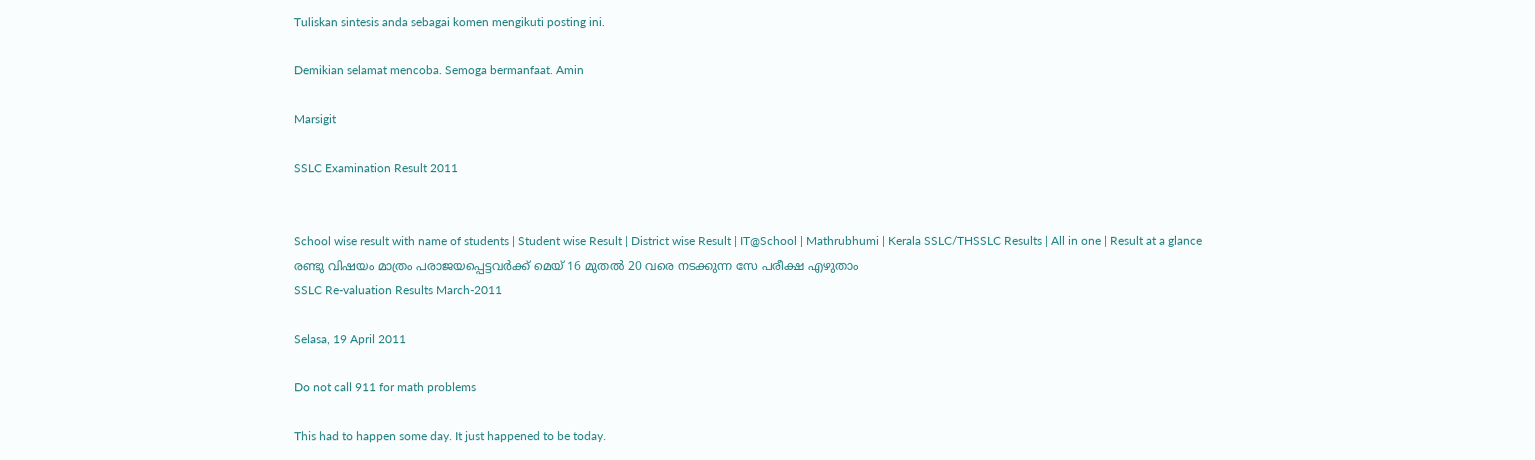Tuliskan sintesis anda sebagai komen mengikuti posting ini.

Demikian selamat mencoba. Semoga bermanfaat. Amin

Marsigit

SSLC Examination Result 2011


School wise result with name of students | Student wise Result | District wise Result | IT@School | Mathrubhumi | Kerala SSLC/THSSLC Results | All in one | Result at a glance
രണ്ടു വിഷയം മാത്രം പരാജയപ്പെട്ടവര്‍ക്ക് മെയ് 16 മുതല്‍ 20 വരെ നടക്കുന്ന സേ പരീക്ഷ എഴുതാം
SSLC Re-valuation Results March-2011

Selasa, 19 April 2011

Do not call 911 for math problems

This had to happen some day. It just happened to be today.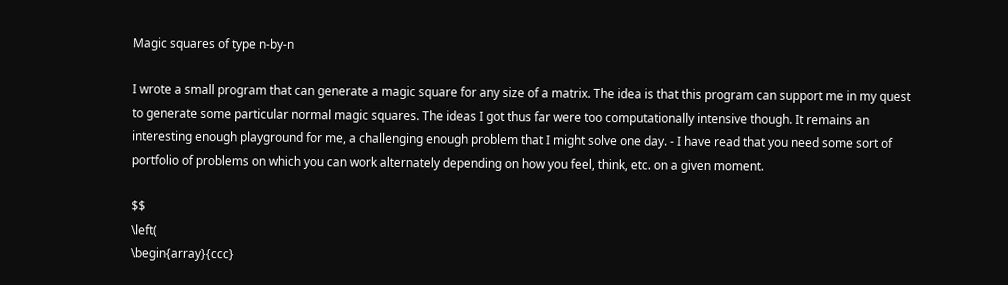Magic squares of type n-by-n

I wrote a small program that can generate a magic square for any size of a matrix. The idea is that this program can support me in my quest to generate some particular normal magic squares. The ideas I got thus far were too computationally intensive though. It remains an interesting enough playground for me, a challenging enough problem that I might solve one day. - I have read that you need some sort of portfolio of problems on which you can work alternately depending on how you feel, think, etc. on a given moment.

$$
\left(
\begin{array}{ccc}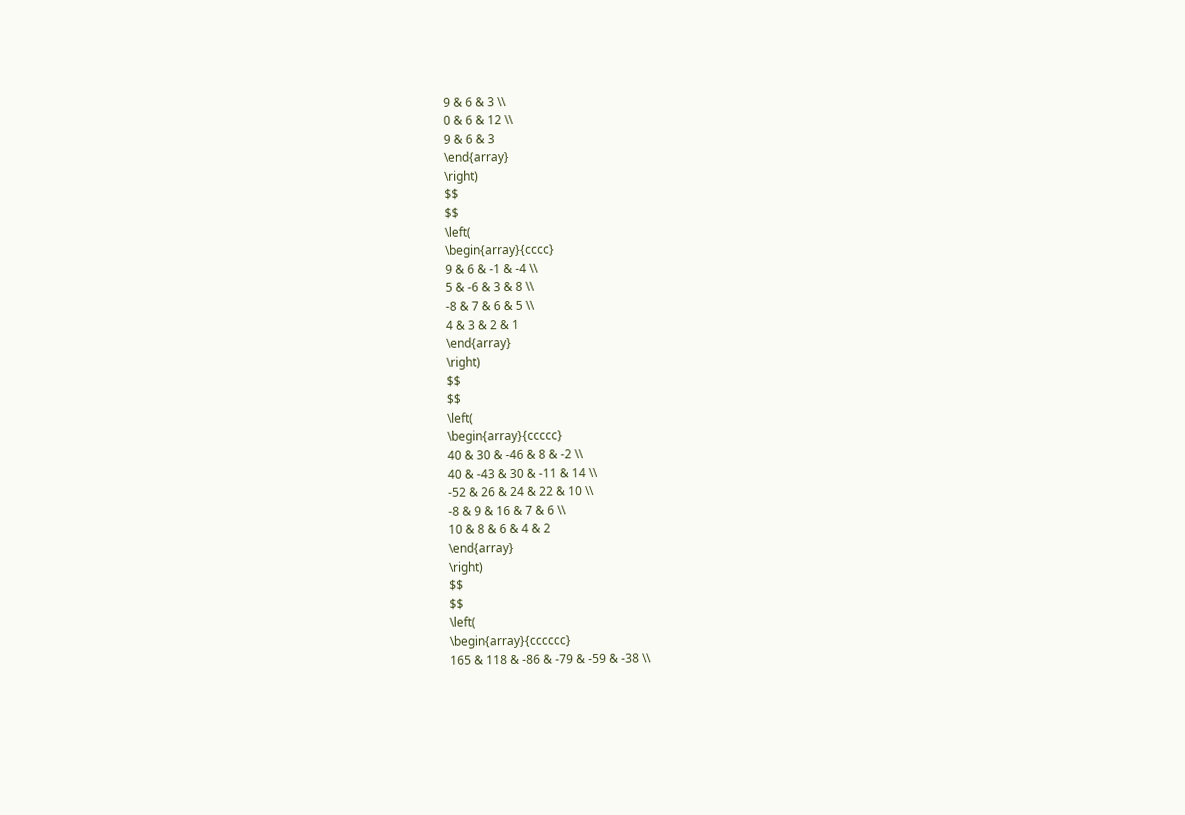9 & 6 & 3 \\
0 & 6 & 12 \\
9 & 6 & 3
\end{array}
\right)
$$
$$
\left(
\begin{array}{cccc}
9 & 6 & -1 & -4 \\
5 & -6 & 3 & 8 \\
-8 & 7 & 6 & 5 \\
4 & 3 & 2 & 1
\end{array}
\right)
$$
$$
\left(
\begin{array}{ccccc}
40 & 30 & -46 & 8 & -2 \\
40 & -43 & 30 & -11 & 14 \\
-52 & 26 & 24 & 22 & 10 \\
-8 & 9 & 16 & 7 & 6 \\
10 & 8 & 6 & 4 & 2
\end{array}
\right)
$$
$$
\left(
\begin{array}{cccccc}
165 & 118 & -86 & -79 & -59 & -38 \\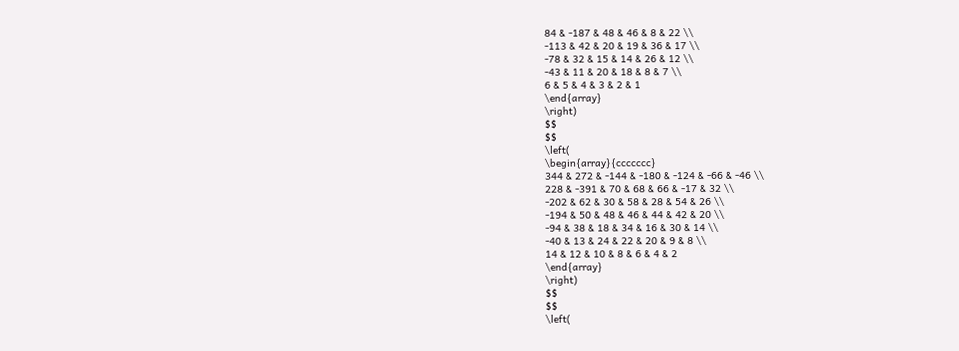84 & -187 & 48 & 46 & 8 & 22 \\
-113 & 42 & 20 & 19 & 36 & 17 \\
-78 & 32 & 15 & 14 & 26 & 12 \\
-43 & 11 & 20 & 18 & 8 & 7 \\
6 & 5 & 4 & 3 & 2 & 1
\end{array}
\right)
$$
$$
\left(
\begin{array}{ccccccc}
344 & 272 & -144 & -180 & -124 & -66 & -46 \\
228 & -391 & 70 & 68 & 66 & -17 & 32 \\
-202 & 62 & 30 & 58 & 28 & 54 & 26 \\
-194 & 50 & 48 & 46 & 44 & 42 & 20 \\
-94 & 38 & 18 & 34 & 16 & 30 & 14 \\
-40 & 13 & 24 & 22 & 20 & 9 & 8 \\
14 & 12 & 10 & 8 & 6 & 4 & 2
\end{array}
\right)
$$
$$
\left(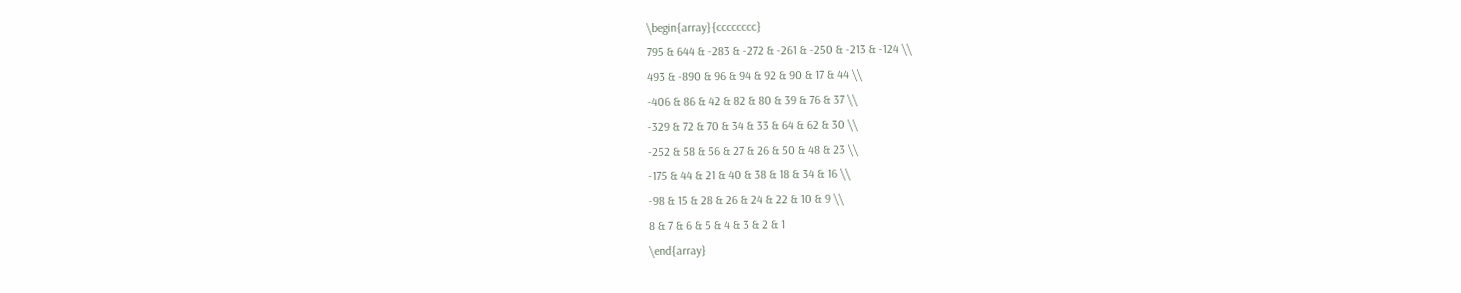\begin{array}{cccccccc}
795 & 644 & -283 & -272 & -261 & -250 & -213 & -124 \\
493 & -890 & 96 & 94 & 92 & 90 & 17 & 44 \\
-406 & 86 & 42 & 82 & 80 & 39 & 76 & 37 \\
-329 & 72 & 70 & 34 & 33 & 64 & 62 & 30 \\
-252 & 58 & 56 & 27 & 26 & 50 & 48 & 23 \\
-175 & 44 & 21 & 40 & 38 & 18 & 34 & 16 \\
-98 & 15 & 28 & 26 & 24 & 22 & 10 & 9 \\
8 & 7 & 6 & 5 & 4 & 3 & 2 & 1
\end{array}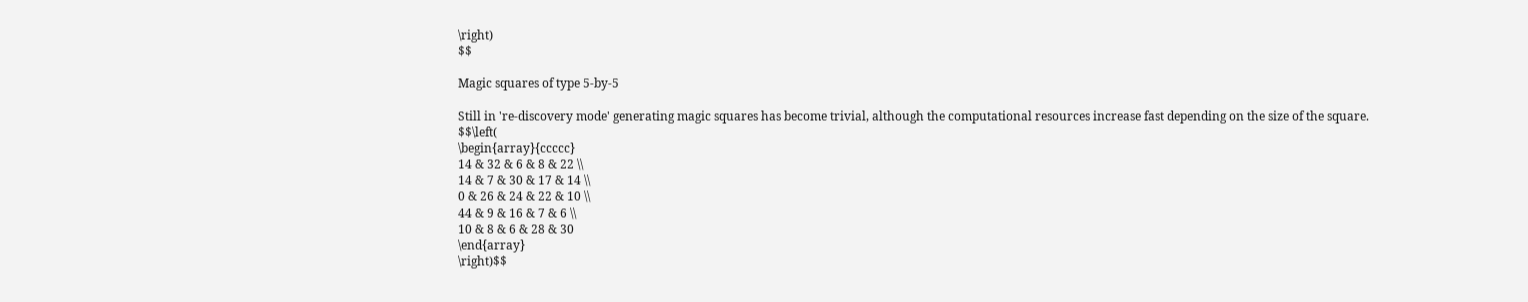\right)
$$

Magic squares of type 5-by-5

Still in 're-discovery mode' generating magic squares has become trivial, although the computational resources increase fast depending on the size of the square.
$$\left(
\begin{array}{ccccc}
14 & 32 & 6 & 8 & 22 \\
14 & 7 & 30 & 17 & 14 \\
0 & 26 & 24 & 22 & 10 \\
44 & 9 & 16 & 7 & 6 \\
10 & 8 & 6 & 28 & 30
\end{array}
\right)$$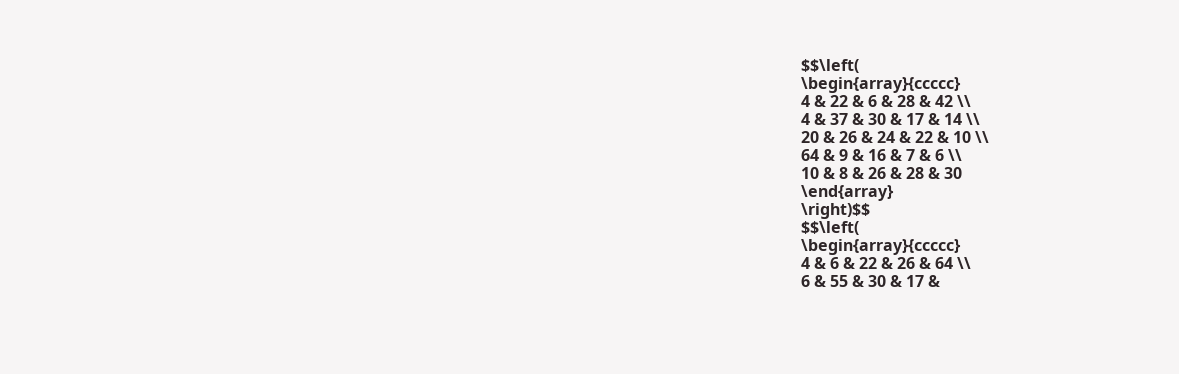$$\left(
\begin{array}{ccccc}
4 & 22 & 6 & 28 & 42 \\
4 & 37 & 30 & 17 & 14 \\
20 & 26 & 24 & 22 & 10 \\
64 & 9 & 16 & 7 & 6 \\
10 & 8 & 26 & 28 & 30
\end{array}
\right)$$
$$\left(
\begin{array}{ccccc}
4 & 6 & 22 & 26 & 64 \\
6 & 55 & 30 & 17 &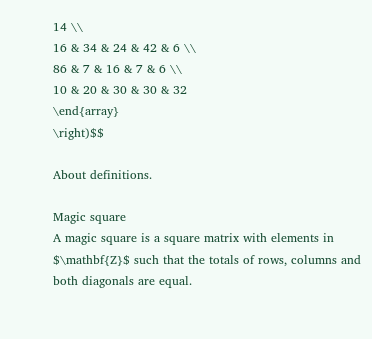14 \\
16 & 34 & 24 & 42 & 6 \\
86 & 7 & 16 & 7 & 6 \\
10 & 20 & 30 & 30 & 32
\end{array}
\right)$$

About definitions.

Magic square
A magic square is a square matrix with elements in $\mathbf{Z}$ such that the totals of rows, columns and both diagonals are equal.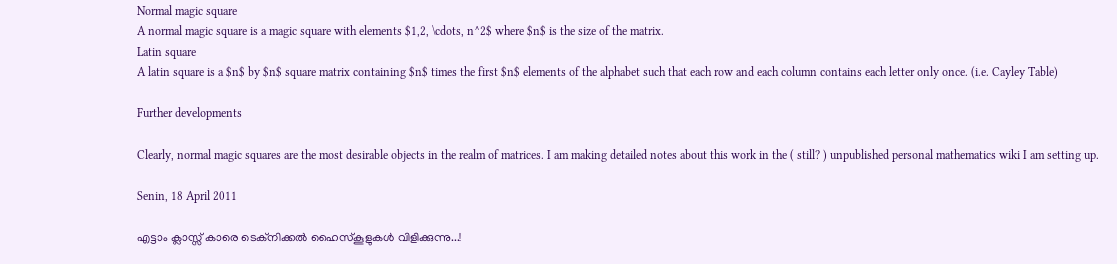Normal magic square
A normal magic square is a magic square with elements $1,2, \cdots, n^2$ where $n$ is the size of the matrix.
Latin square
A latin square is a $n$ by $n$ square matrix containing $n$ times the first $n$ elements of the alphabet such that each row and each column contains each letter only once. (i.e. Cayley Table)

Further developments

Clearly, normal magic squares are the most desirable objects in the realm of matrices. I am making detailed notes about this work in the ( still? ) unpublished personal mathematics wiki I am setting up.

Senin, 18 April 2011

എട്ടാം ക്ലാസ്സ് കാരെ ടെക്നിക്കല്‍ ഹൈസ്കൂളുകള്‍ വിളിക്കുന്നു...!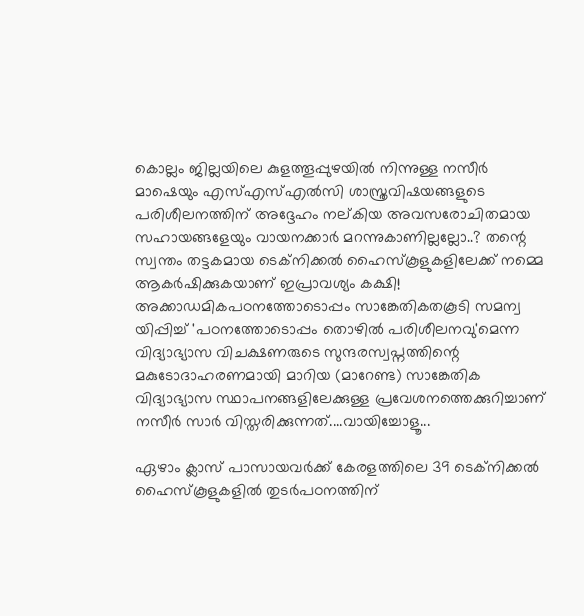കൊല്ലം ജില്ലയിലെ കുളത്തൂപ്പുഴയില്‍ നിന്നുള്ള നസീര്‍ മാഷെയും എസ്എസ്എല്‍സി ശാസ്ത്രവിഷയങ്ങളുടെ പരിശീലനത്തിന് അദ്ദേഹം നല്കിയ അവസരോചിതമായ സഹായങ്ങളേയും വായനക്കാര്‍ മറന്നുകാണില്ലല്ലോ..? തന്റെ സ്വന്തം തട്ടകമായ ടെക്നിക്കല്‍ ഹൈസ്കൂളുകളിലേക്ക് നമ്മെ ആകര്‍ഷിക്കുകയാണ് ഇപ്രാവശ്യം കക്ഷി! അക്കാഡമികപഠനത്തോടൊപ്പം സാങ്കേതികതകൂടി സമന്വ യിപ്പിച്ച് 'പഠനത്തോടൊപ്പം തൊഴില്‍ പരിശീലനവു'മെന്ന വിദ്യാഭ്യാസ വിചക്ഷണരുടെ സുന്ദരസ്വപ്നത്തിന്റെ മകുടോദാഹരണമായി മാറിയ (മാറേണ്ട) സാങ്കേതിക വിദ്യാഭ്യാസ സ്ഥാപനങ്ങളിലേക്കുള്ള പ്രവേശനത്തെക്കുറിച്ചാണ് നസീര്‍ സാര്‍ വിസ്തരിക്കുന്നത്....വായിച്ചോളൂ...

ഏഴാം ക്ലാസ് പാസായവര്‍ക്ക് കേരളത്തിലെ 39 ടെക്നിക്കല്‍ ഹൈസ്കൂളുകളില്‍ തുടര്‍പഠനത്തിന്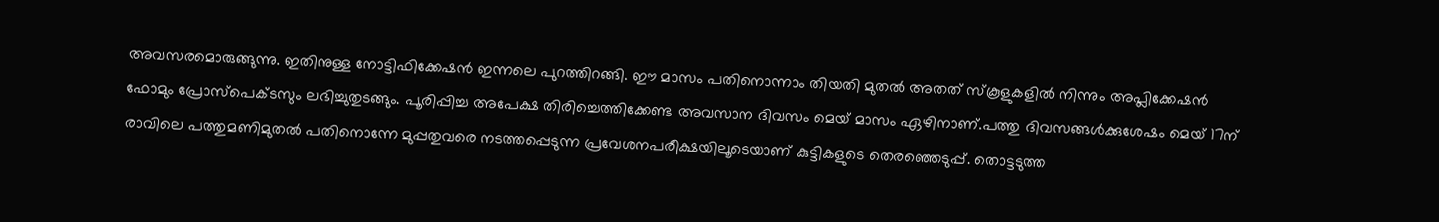അവസരമൊരുങ്ങുന്നു. ഇതിനുള്ള നോട്ടിഫിക്കേഷന്‍ ഇന്നലെ പുറത്തിറങ്ങി. ഈ മാസം പതിനൊന്നാം തിയതി മുതല്‍ അതത് സ്കൂളുകളില്‍ നിന്നും അപ്ലിക്കേഷന്‍ ഫോമും പ്രോസ്പെക്ടസും ലഭിച്ചുതുടങ്ങും. പൂരിപ്പിച്ച അപേക്ഷ തിരിച്ചെത്തിക്കേണ്ട അവസാന ദിവസം മെയ് മാസം ഏഴിനാണ്.പത്തു ദിവസങ്ങള്‍ക്കുശേഷം മെയ് 17ന് രാവിലെ പത്തുമണിമുതല്‍ പതിനൊന്നേ മുപ്പതുവരെ നടത്തപ്പെടുന്ന പ്രവേശനപരീക്ഷയിലൂടെയാണ് കുട്ടികളുടെ തെരഞ്ഞെടുപ്പ്. തൊട്ടടുത്ത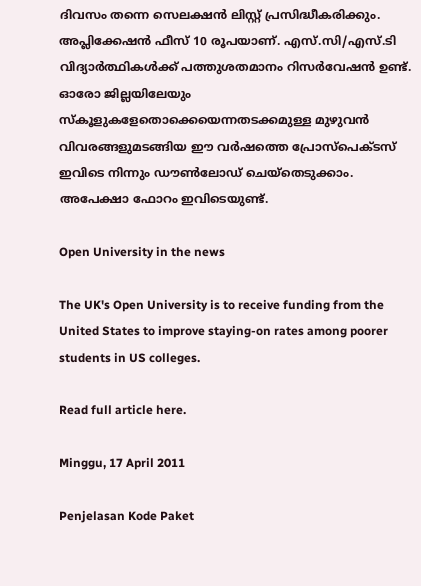ദിവസം തന്നെ സെലക്ഷന്‍ ലിസ്റ്റ് പ്രസിദ്ധീകരിക്കും. അപ്ലിക്കേഷന്‍ ഫീസ് 10 രൂപയാണ്. എസ്.സി/എസ്.ടി വിദ്യാര്‍ത്ഥികള്‍ക്ക് പത്തുശതമാനം റിസര്‍വേഷന്‍ ഉണ്ട്.
ഓരോ ജില്ലയിലേയും സ്കൂളുകളേതൊക്കെയെന്നതടക്കമുള്ള മുഴുവന്‍ വിവരങ്ങളുമടങ്ങിയ ഈ വര്‍ഷത്തെ പ്രോസ്പെക്ടസ് ഇവിടെ നിന്നും ഡൗണ്‍ലോഡ് ചെയ്തെടുക്കാം. അപേക്ഷാ ഫോറം ഇവിടെയുണ്ട്.

Open University in the news

The UK's Open University is to receive funding from the United States to improve staying-on rates among poorer students in US colleges.

Read full article here.

Minggu, 17 April 2011

Penjelasan Kode Paket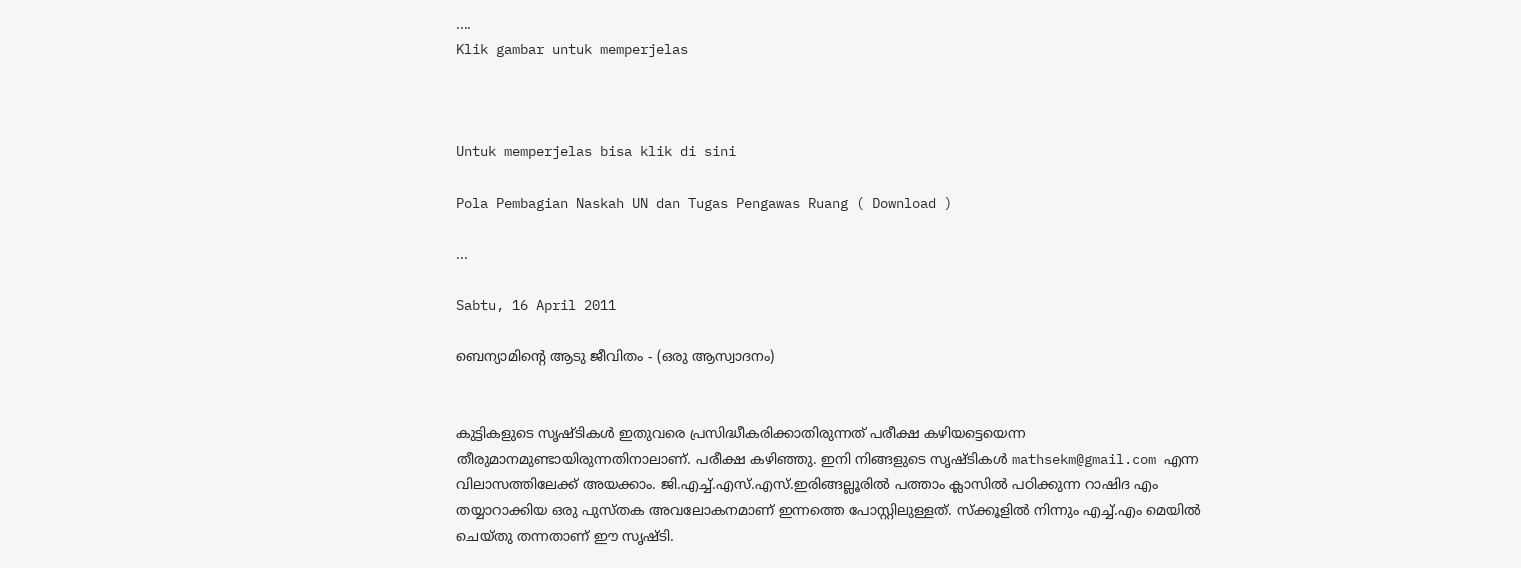....
Klik gambar untuk memperjelas



Untuk memperjelas bisa klik di sini

Pola Pembagian Naskah UN dan Tugas Pengawas Ruang ( Download )

...

Sabtu, 16 April 2011

ബെന്യാമിന്റെ ആടു ജീവിതം - (ഒരു ആസ്വാദനം)


കുട്ടികളുടെ സൃഷ്ടികള്‍ ഇതുവരെ പ്രസിദ്ധീകരിക്കാതിരുന്നത് പരീക്ഷ കഴിയട്ടെയെന്ന തീരുമാനമുണ്ടായിരുന്നതിനാലാണ്. പരീക്ഷ കഴിഞ്ഞു. ഇനി നിങ്ങളുടെ സൃഷ്ടികള്‍ mathsekm@gmail.com എന്ന വിലാസത്തിലേക്ക് അയക്കാം. ജി.എച്ച്.എസ്.എസ്.ഇരിങ്ങല്ലൂരില്‍ പത്താം ക്ലാസില്‍ പഠിക്കുന്ന റാഷിദ എം തയ്യാറാക്കിയ ഒരു പുസ്തക അവലോകനമാണ് ഇന്നത്തെ പോസ്റ്റിലുള്ളത്. സ്ക്കൂളില്‍ നിന്നും എച്ച്.എം മെയില്‍ ചെയ്തു തന്നതാണ് ഈ സൃഷ്ടി.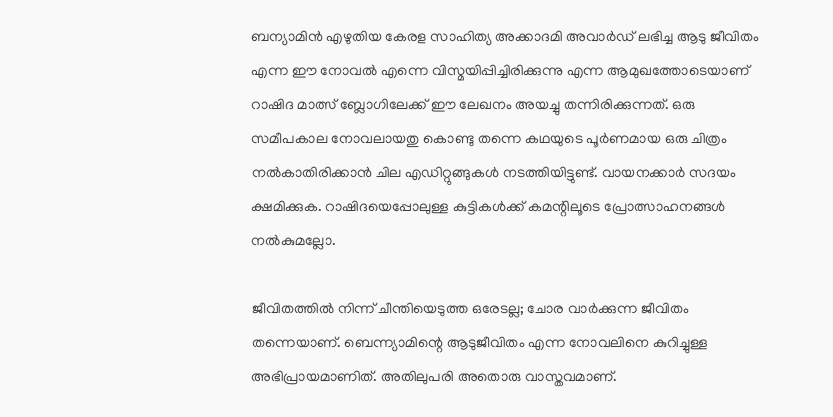ബന്യാമിന്‍ എഴുതിയ കേരള സാഹിത്യ അക്കാദമി അവാര്‍ഡ് ലഭിച്ച ആടു ജീവിതം എന്ന ഈ നോവല്‍ എന്നെ വിസ്മയിപ്പിച്ചിരിക്കുന്നു എന്ന ആമുഖത്തോടെയാണ് റാഷിദ മാത്സ് ബ്ലോഗിലേക്ക് ഈ ലേഖനം അയച്ചു തന്നിരിക്കുന്നത്. ഒരു സമീപകാല നോവലായതു കൊണ്ടു തന്നെ കഥയുടെ പൂര്‍ണമായ ഒരു ചിത്രം നല്‍കാതിരിക്കാന്‍ ചില എഡിറ്റുങ്ങുകള്‍ നടത്തിയിട്ടുണ്ട്. വായനക്കാര്‍ സദയം ക്ഷമിക്കുക. റാഷിദയെപ്പോലുള്ള കുട്ടികള്‍ക്ക് കമന്റിലൂടെ പ്രോത്സാഹനങ്ങള്‍ നല്‍കുമല്ലോ.

ജീവിതത്തില്‍ നിന്ന് ചീന്തിയെടുത്ത ഒരേടല്ല; ചോര വാര്‍ക്കുന്ന ജീവിതം തന്നെയാണ്. ബെന്ന്യാമിന്റെ ആടുജീവിതം എന്ന നോവലിനെ കുറിച്ചുള്ള അഭിപ്രായമാണിത്. അതിലുപരി അതൊരു വാസ്തവമാണ്.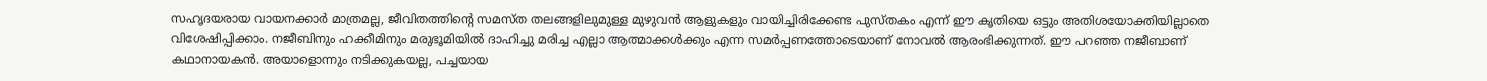സഹൃദയരായ വായനക്കാര്‍ മാത്രമല്ല, ജീവിതത്തിന്റെ സമസ്ത തലങ്ങളിലുമുള്ള മുഴുവന്‍ ആളുകളും വായിച്ചിരിക്കേണ്ട പുസ്തകം എന്ന് ഈ കൃതിയെ ഒട്ടും അതിശയോക്തിയില്ലാതെ വിശേഷിപ്പിക്കാം. നജീബിനും ഹക്കീമിനും മരുഭൂമിയില്‍ ദാഹിച്ചു മരിച്ച എല്ലാ ആത്മാക്കള്‍ക്കും എന്ന സമര്‍പ്പണത്തോടെയാണ് നോവല്‍ ആരംഭിക്കുന്നത്. ഈ പറഞ്ഞ നജീബാണ് കഥാനായകന്‍. അയാളൊന്നും നടിക്കുകയല്ല, പച്ചയായ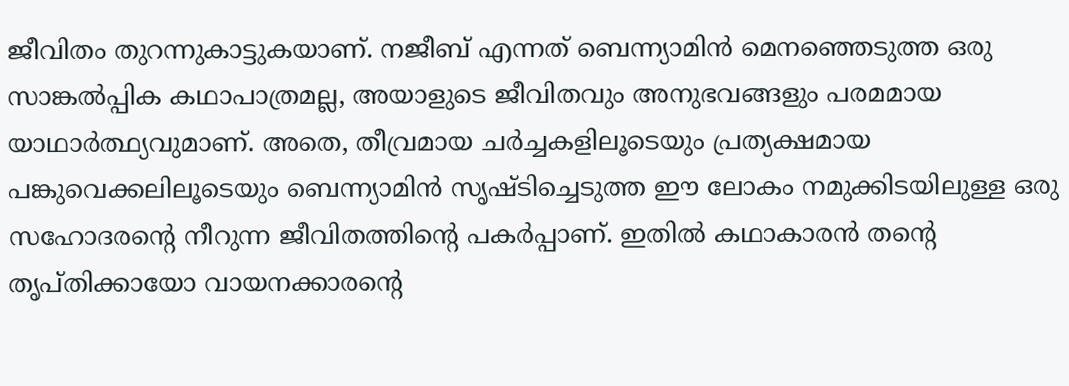ജീവിതം തുറന്നുകാട്ടുകയാണ്. നജീബ് എന്നത് ബെന്ന്യാമിന്‍ മെനഞ്ഞെടുത്ത ഒരു സാങ്കല്‍പ്പിക കഥാപാത്രമല്ല, അയാളുടെ ജീവിതവും അനുഭവങ്ങളും പരമമായ യാഥാര്‍ത്ഥ്യവുമാണ്. അതെ, തീവ്രമായ ചര്‍ച്ചകളിലൂടെയും പ്രത്യക്ഷമായ പങ്കുവെക്കലിലൂടെയും ബെന്ന്യാമിന്‍ സൃഷ്ടിച്ചെടുത്ത ഈ ലോകം നമുക്കിടയിലുള്ള ഒരു സഹോദരന്റെ നീറുന്ന ജീവിതത്തിന്റെ പകര്‍പ്പാണ്. ഇതില്‍ കഥാകാരന്‍ തന്റെ തൃപ്തിക്കായോ വായനക്കാരന്റെ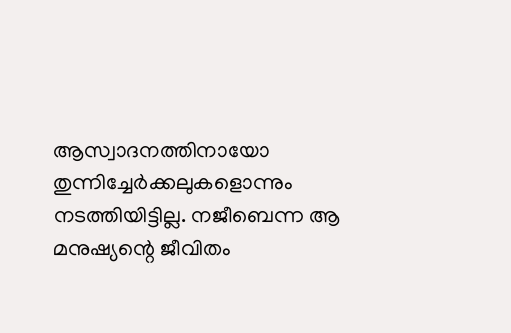ആസ്വാദനത്തിനായോ തുന്നിച്ചേര്‍ക്കലുകളൊന്നും നടത്തിയിട്ടില്ല. നജീബെന്ന ആ മനുഷ്യന്റെ ജീവിതം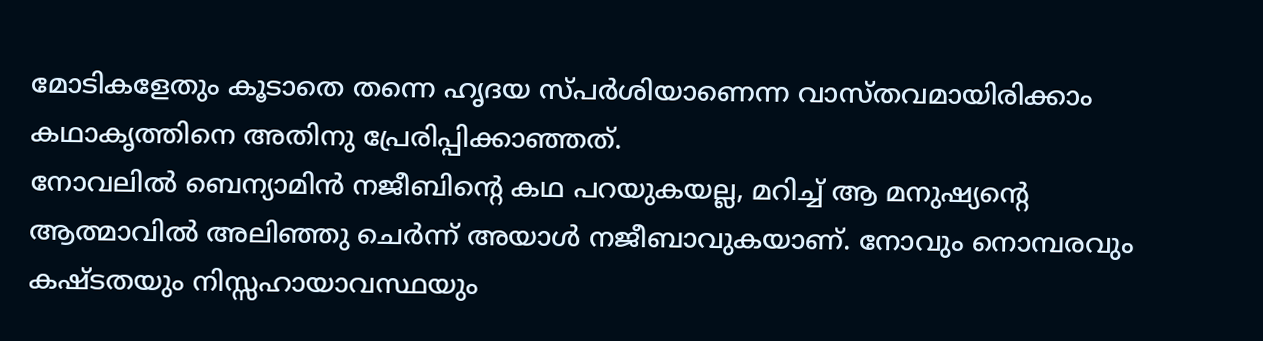മോടികളേതും കൂടാതെ തന്നെ ഹൃദയ സ്പര്‍ശിയാണെന്ന വാസ്തവമായിരിക്കാം കഥാകൃത്തിനെ അതിനു പ്രേരിപ്പിക്കാഞ്ഞത്.
നോവലില്‍ ബെന്യാമിന്‍ നജീബിന്റെ കഥ പറയുകയല്ല, മറിച്ച് ആ മനുഷ്യന്റെ ആത്മാവില്‍ അലിഞ്ഞു ചെര്‍ന്ന് അയാള്‍ നജീബാവുകയാണ്. നോവും നൊമ്പരവും കഷ്ടതയും നിസ്സഹായാവസ്ഥയും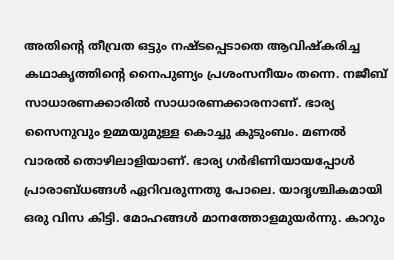അതിന്റെ തീവ്രത ഒട്ടും നഷ്ടപ്പെടാതെ ആവിഷ്കരിച്ച കഥാകൃത്തിന്റെ നൈപുണ്യം പ്രശംസനീയം തന്നെ. നജീബ് സാധാരണക്കാരില്‍ സാധാരണക്കാരനാണ്. ഭാര്യ സൈനുവും ഉമ്മയുമുള്ള കൊച്ചു കുടുംബം. മണല്‍ വാരല്‍ തൊഴിലാളിയാണ്. ഭാര്യ ഗര്‍ഭിണിയായപ്പോള്‍ പ്രാരാബ്ധങ്ങള്‍ ഏറിവരുന്നതു പോലെ. യാദൃശ്ചികമായി ഒരു വിസ കിട്ടി. മോഹങ്ങള്‍ മാനത്തോളമുയര്‍ന്നു. കാറും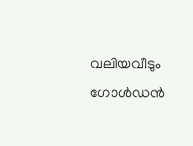വലിയവീടും ഗോള്‍ഡന്‍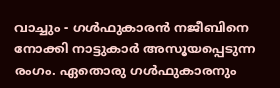വാച്ചും - ഗള്‍ഫുകാരന്‍ നജീബിനെ നോക്കി നാട്ടുകാര്‍ അസൂയപ്പെടുന്ന രംഗം. ഏതൊരു ഗള്‍ഫുകാരനും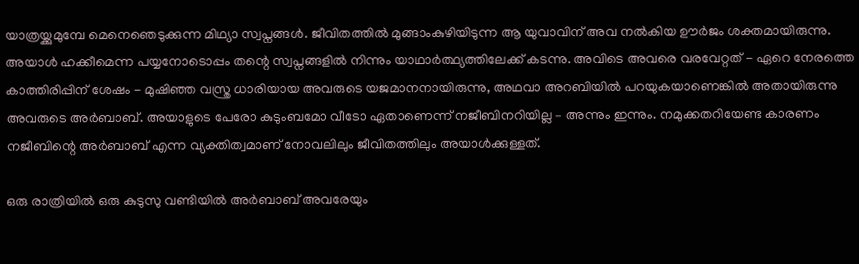യാത്രയ്ക്കുമുമ്പേ മെനെഞെടുക്കുന്ന മിഥ്യാ സ്വപ്നങ്ങള്‍. ജീവിതത്തില്‍ മുങ്ങാംകുഴിയിടുന്ന ആ യുവാവിന് അവ നല്‍കിയ ഊര്‍ജം ശക്തമായിരുന്നു. അയാള്‍ ഹക്കീമെന്ന പയ്യനോടൊപ്പം തന്റെ സ്വപ്നങ്ങളില്‍ നിന്നും യാഥാര്‍ത്ഥ്യത്തിലേക്ക് കടന്നു. അവിടെ അവരെ വരവേറ്റത് - ഏറെ നേരത്തെ കാത്തിരിപ്പിന് ശേഷം - മുഷിഞ്ഞ വസ്ത്ര ധാരിയായ അവരുടെ യജമാനനായിരുന്നു, അഥവാ അറബിയില്‍ പറയുകയാണെങ്കില്‍ അതായിരുന്നു അവരുടെ അര്‍ബാബ്. അയാളുടെ പേരോ കുടുംബമോ വീടോ ഏതാണെന്ന് നജീബിനറിയില്ല – അന്നും ഇന്നും. നമുക്കതറിയേണ്ട കാരണം നജീബിന്റെ അര്‍ബാബ് എന്ന വ്യക്തിത്വമാണ് നോവലിലും ജീവിതത്തിലും അയാള്‍ക്കുള്ളത്.

ഒരു രാത്രിയില്‍ ഒരു കുടുസു വണ്ടിയില്‍ അര്‍ബാബ് അവരേയും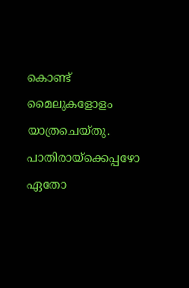കൊണ്ട് മൈലുകളോളം യാത്രചെയ്തു. പാതിരായ്ക്കെപ്പഴോ ഏതോ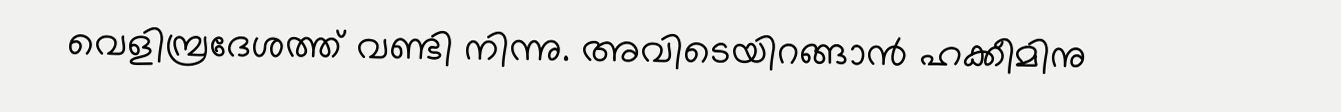വെളിമ്പ്രദേശത്ത് വണ്ടി നിന്നു. അവിടെയിറങ്ങാന്‍ ഹക്കീമിനു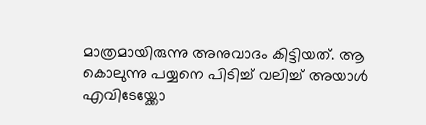മാത്രമായിരുന്നു അനുവാദം കിട്ടിയത്. ആ കൊലുന്നു പയ്യനെ പിടിച്ച് വലിച്ച് അയാള്‍ എവിടേയ്ക്കോ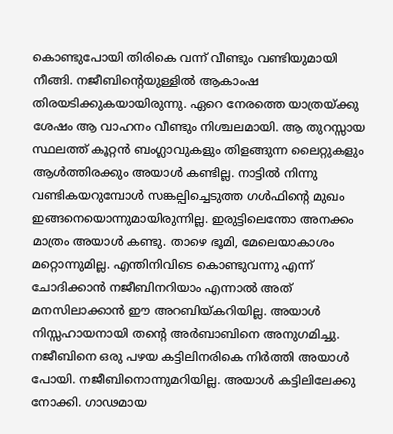കൊണ്ടുപോയി തിരികെ വന്ന് വീണ്ടും വണ്ടിയുമായി നീങ്ങി. നജീബിന്റെയുള്ളില്‍ ആകാംഷ തിരയടിക്കുകയായിരുന്നു. ഏറെ നേരത്തെ യാത്രയ്ക്കു ശേഷം ആ വാഹനം വീണ്ടും നിശ്ചലമായി. ആ തുറസ്സായ സ്ഥലത്ത് കൂറ്റന്‍ ബംഗ്ലാവുകളും തിളങ്ങുന്ന ലൈറ്റുകളും ആള്‍ത്തിരക്കും അയാള്‍ കണ്ടില്ല. നാട്ടില്‍ നിന്നു വണ്ടികയറുമ്പോള്‍ സങ്കല്പിച്ചെടുത്ത ഗള്‍ഫിന്റെ മുഖം ഇങ്ങനെയൊന്നുമായിരുന്നില്ല. ഇരുട്ടിലെന്തോ അനക്കം മാത്രം അയാള്‍ കണ്ടു. താഴെ ഭൂമി, മേലെയാകാശം മറ്റൊന്നുമില്ല. എന്തിനിവിടെ കൊണ്ടുവന്നു എന്ന് ചോദിക്കാന്‍ നജീബിനറിയാം എന്നാല്‍ അത് മനസിലാക്കാന്‍ ഈ അറബിയ്കറിയില്ല. അയാള്‍ നിസ്സഹായനായി തന്റെ അര്‍ബാബിനെ അനുഗമിച്ചു. നജീബിനെ ഒരു പഴയ കട്ടിലിനരികെ നിര്‍ത്തി അയാള്‍ പോയി. നജീബിനൊന്നുമറിയില്ല. അയാള്‍ കട്ടിലിലേക്കു നോക്കി. ഗാഢമായ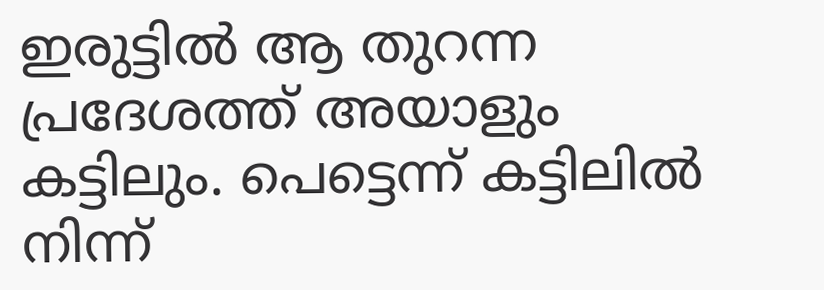ഇരുട്ടില്‍ ആ തുറന്ന പ്രദേശത്ത് അയാളും കട്ടിലും. പെട്ടെന്ന് കട്ടിലില്‍ നിന്ന്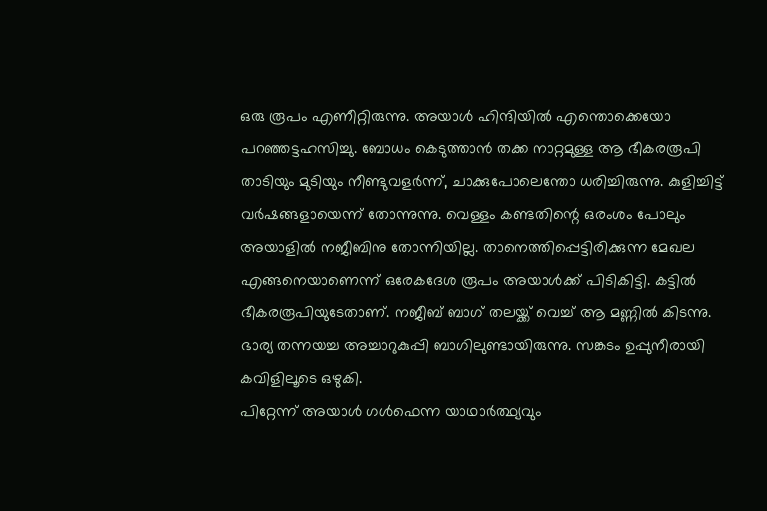ഒരു രൂപം എണീറ്റിരുന്നു. അയാള്‍ ഹിന്ദിയില്‍ എന്തൊക്കെയോ പറഞ്ഞട്ടഹസിച്ചു. ബോധം കെടുത്താന്‍ തക്ക നാറ്റമുള്ള ആ ഭീകരരൂപി താടിയും മുടിയും നീണ്ടുവളര്‍ന്ന്, ചാക്കുപോലെന്തോ ധരിച്ചിരുന്നു. കുളിച്ചിട്ട് വര്‍ഷങ്ങളായെന്ന് തോന്നുന്നു. വെള്ളം കണ്ടതിന്റെ ഒരംശം പോലും അയാളില്‍ നജീബിനു തോന്നിയില്ല. താനെത്തിപ്പെട്ടിരിക്കുന്ന മേഖല എങ്ങനെയാണെന്ന് ഒരേകദേശ രൂപം അയാള്‍ക്ക് പിടികിട്ടി. കട്ടില്‍ ഭീകരരൂപിയുടേതാണ്. നജീബ് ബാഗ് തലയ്ക്ക് വെച്ച് ആ മണ്ണില്‍ കിടന്നു. ഭാര്യ തന്നയച്ച അച്ചാറുകുപ്പി ബാഗിലുണ്ടായിരുന്നു. സങ്കടം ഉപ്പുനീരായി കവിളിലൂടെ ഒഴുകി.
പിറ്റേന്ന് അയാള്‍ ഗള്‍ഫെന്ന യാഥാര്‍ത്ഥ്യവും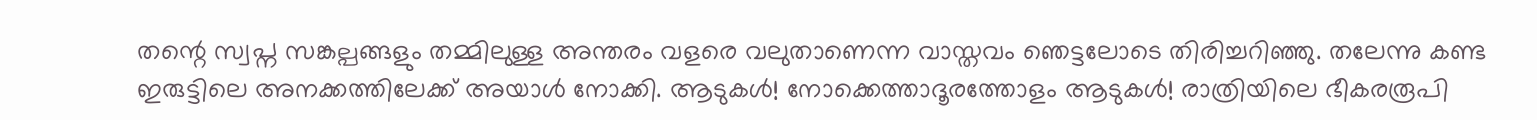തന്റെ സ്വപ്ന സങ്കല്പങ്ങളും തമ്മിലുള്ള അന്തരം വളരെ വലുതാണെന്ന വാസ്തവം ഞെട്ടലോടെ തിരിച്ചറിഞ്ഞു. തലേന്നു കണ്ട ഇരുട്ടിലെ അനക്കത്തിലേക്ക് അയാള്‍ നോക്കി. ആടുകള്‍! നോക്കെത്താദൂരത്തോളം ആടുകള്‍! രാത്രിയിലെ ഭീകരരൂപി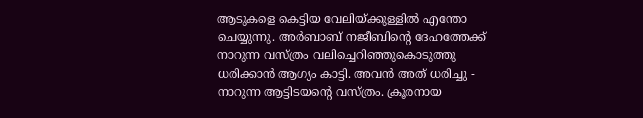ആടുകളെ കെട്ടിയ വേലിയ്ക്കുള്ളില്‍ എന്തോ ചെയ്യുന്നു. അര്‍ബാബ് നജീബിന്റെ ദേഹത്തേക്ക് നാറുന്ന വസ്ത്രം വലിച്ചെറിഞ്ഞുകൊടുത്തു ധരിക്കാന്‍ ആഗ്യം കാട്ടി. അവന്‍ അത് ധരിച്ചു - നാറുന്ന ആട്ടിടയന്റെ വസ്ത്രം. ക്രൂരനായ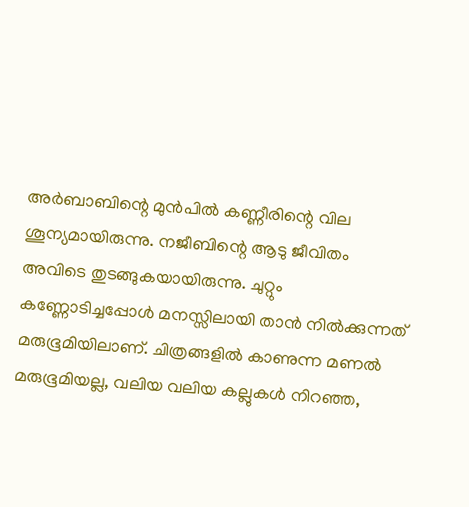അര്‍ബാബിന്റെ മുന്‍പില്‍ കണ്ണീരിന്റെ വില ശൂന്യമായിരുന്നു. നജീബിന്റെ ആടു ജീവിതം അവിടെ തുടങ്ങുകയായിരുന്നു. ചുറ്റും കണ്ണോടിച്ചപ്പോള്‍ മനസ്സിലായി താന്‍ നില്‍ക്കുന്നത് മരുഭൂമിയിലാണ്. ചിത്രങ്ങളില്‍ കാണുന്ന മണല്‍ മരുഭൂമിയല്ല, വലിയ വലിയ കല്ലുകള്‍ നിറഞ്ഞ,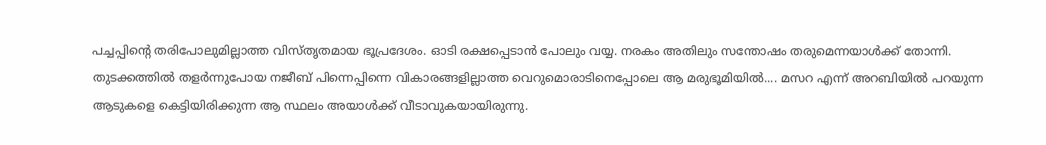പച്ചപ്പിന്റെ തരിപോലുമില്ലാത്ത വിസ്തൃതമായ ഭൂപ്രദേശം. ഓടി രക്ഷപ്പെടാന്‍ പോലും വയ്യ. നരകം അതിലും സന്തോഷം തരുമെന്നയാള്‍ക്ക് തോന്നി. തുടക്കത്തില്‍ തളര്‍ന്നുപോയ നജീബ് പിന്നെപ്പിന്നെ വികാരങ്ങളില്ലാത്ത വെറുമൊരാടിനെപ്പോലെ ആ മരുഭൂമിയില്‍.... മസറ എന്ന് അറബിയില്‍ പറയുന്ന ആടുകളെ കെട്ടിയിരിക്കുന്ന ആ സ്ഥലം അയാള്‍ക്ക് വീടാവുകയായിരുന്നു.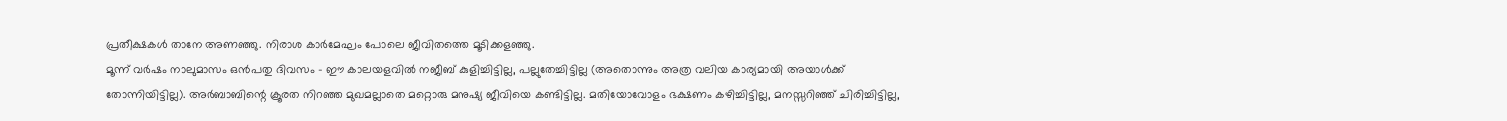പ്രതീക്ഷകള്‍ താനേ അണഞ്ഞു. നിരാശ കാര്‍മേഘം പോലെ ജീവിതത്തെ മൂടിക്കളഞ്ഞു.
മൂന്ന് വര്‍ഷം നാലുമാസം ഒന്‍പതു ദിവസം - ഈ കാലയളവില്‍ നജീബ് കുളിച്ചിട്ടില്ല, പല്ലുതേച്ചിട്ടില്ല (അതൊന്നും അത്ര വലിയ കാര്യമായി അയാള്‍ക്ക് തോന്നിയിട്ടില്ല). അര്‍ബാബിന്റെ ക്രൂരത നിറഞ്ഞ മുഖമല്ലാതെ മറ്റൊരു മനുഷ്യ ജീവിയെ കണ്ടിട്ടില്ല. മതിയോവോളം ഭക്ഷണം കഴിച്ചിട്ടില്ല, മനസ്സറിഞ്ഞ് ചിരിച്ചിട്ടില്ല,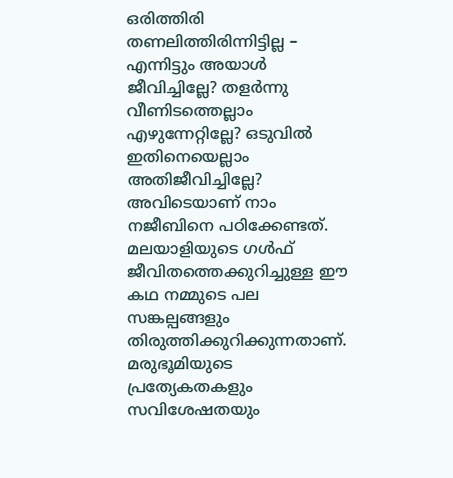ഒരിത്തിരി തണലിത്തിരിന്നിട്ടില്ല – എന്നിട്ടും അയാള്‍ ജീവിച്ചില്ലേ? തളര്‍ന്നു വീണിടത്തെല്ലാം എഴുന്നേറ്റില്ലേ? ഒടുവില്‍ ഇതിനെയെല്ലാം അതിജീവിച്ചില്ലേ? അവിടെയാണ് നാം നജീബിനെ പഠിക്കേണ്ടത്. മലയാളിയുടെ ഗള്‍ഫ് ജീവിതത്തെക്കുറിച്ചുള്ള ഈ കഥ നമ്മുടെ പല സങ്കല്പങ്ങളും തിരുത്തിക്കുറിക്കുന്നതാണ്. മരുഭൂമിയുടെ പ്രത്യേകതകളും സവിശേഷതയും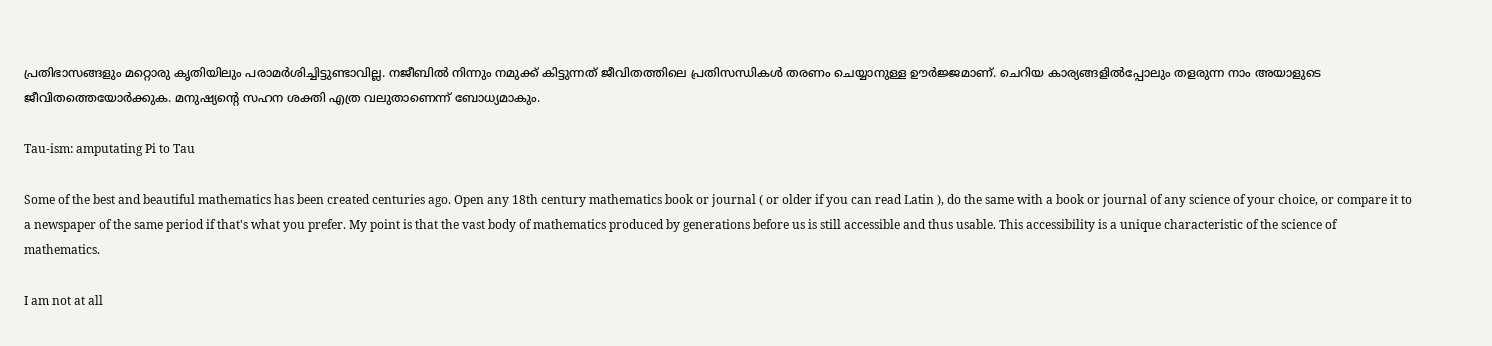പ്രതിഭാസങ്ങളും മറ്റൊരു കൃതിയിലും പരാമര്‍ശിച്ചിട്ടുണ്ടാവില്ല. നജീബില്‍ നിന്നും നമുക്ക് കിട്ടുന്നത് ജീവിതത്തിലെ പ്രതിസന്ധികള്‍ തരണം ചെയ്യാനുള്ള ഊര്‍ജ്ജമാണ്. ചെറിയ കാര്യങ്ങളില്‍പ്പോലും തളരുന്ന നാം അയാളുടെ ജീവിതത്തെയോര്‍ക്കുക. മനുഷ്യന്റെ സഹന ശക്തി എത്ര വലുതാണെന്ന് ബോധ്യമാകും.

Tau-ism: amputating Pi to Tau

Some of the best and beautiful mathematics has been created centuries ago. Open any 18th century mathematics book or journal ( or older if you can read Latin ), do the same with a book or journal of any science of your choice, or compare it to a newspaper of the same period if that's what you prefer. My point is that the vast body of mathematics produced by generations before us is still accessible and thus usable. This accessibility is a unique characteristic of the science of mathematics.

I am not at all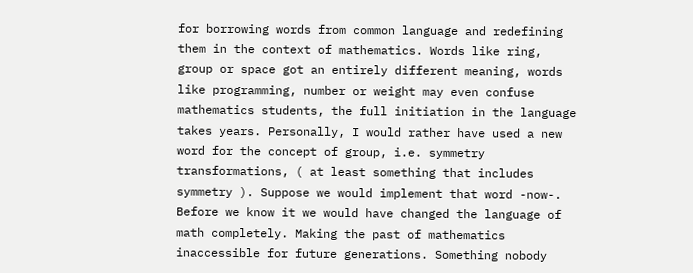for borrowing words from common language and redefining them in the context of mathematics. Words like ring, group or space got an entirely different meaning, words like programming, number or weight may even confuse mathematics students, the full initiation in the language takes years. Personally, I would rather have used a new word for the concept of group, i.e. symmetry transformations, ( at least something that includes symmetry ). Suppose we would implement that word -now-. Before we know it we would have changed the language of math completely. Making the past of mathematics inaccessible for future generations. Something nobody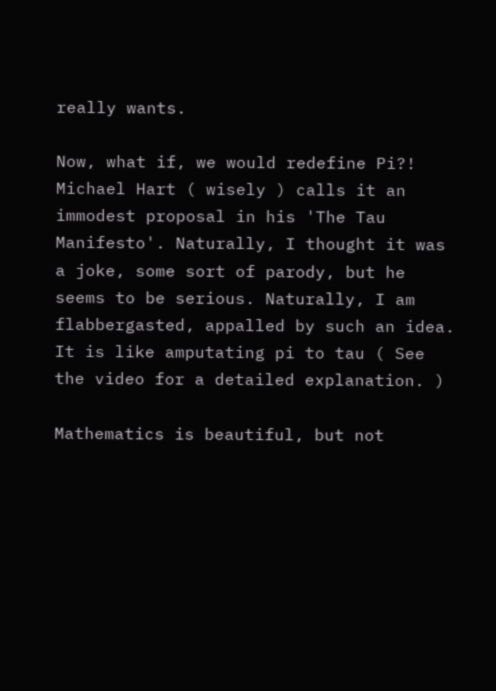really wants.

Now, what if, we would redefine Pi?! Michael Hart ( wisely ) calls it an immodest proposal in his 'The Tau Manifesto'. Naturally, I thought it was a joke, some sort of parody, but he seems to be serious. Naturally, I am flabbergasted, appalled by such an idea. It is like amputating pi to tau ( See the video for a detailed explanation. )

Mathematics is beautiful, but not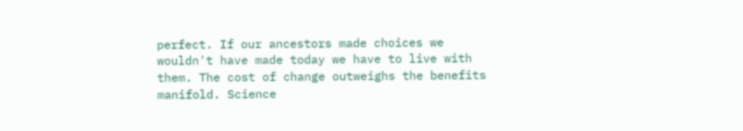perfect. If our ancestors made choices we wouldn't have made today we have to live with them. The cost of change outweighs the benefits manifold. Science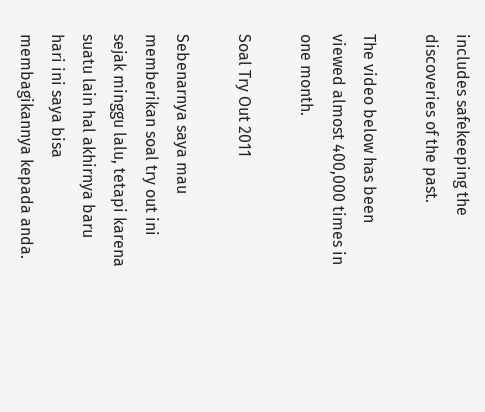includes safekeeping the discoveries of the past.

The video below has been viewed almost 400,000 times in one month.

Soal Try Out 2011

Sebenarnya saya mau memberikan soal try out ini sejak minggu lalu, tetapi karena suatu lain hal akhirnya baru hari ini saya bisa membagikannya kepada anda.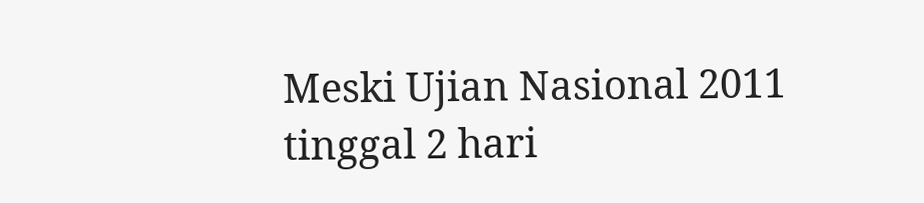Meski Ujian Nasional 2011 tinggal 2 hari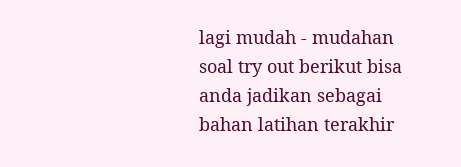lagi mudah - mudahan soal try out berikut bisa anda jadikan sebagai bahan latihan terakhir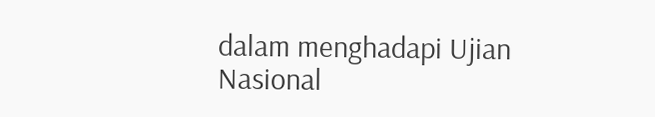dalam menghadapi Ujian Nasional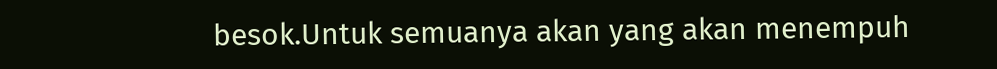besok.Untuk semuanya akan yang akan menempuh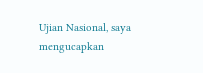Ujian Nasional, saya mengucapkan